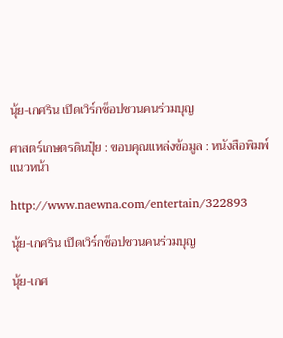นุ้ย-เกศริน เปิดเวิร์กช็อปชวนคนร่วมบุญ

ศาสตร์เกษตรดินปุ๋ย : ขอบคุณแหล่งข้อมูล : หนังสือพิมพ์แนวหน้า

http://www.naewna.com/entertain/322893

นุ้ย-เกศริน เปิดเวิร์กช็อปชวนคนร่วมบุญ

นุ้ย-เกศ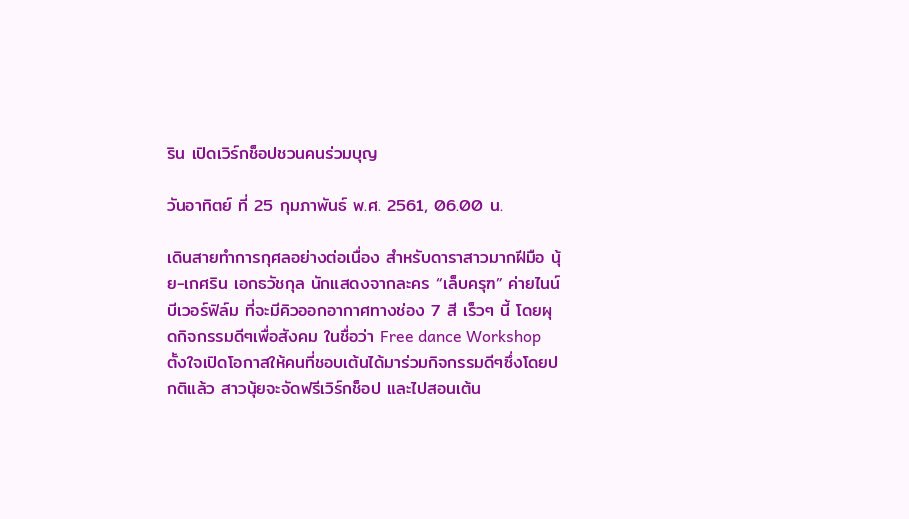ริน เปิดเวิร์กช็อปชวนคนร่วมบุญ

วันอาทิตย์ ที่ 25 กุมภาพันธ์ พ.ศ. 2561, 06.00 น.

เดินสายทำการกุศลอย่างต่อเนื่อง สำหรับดาราสาวมากฝีมือ นุ้ย-เกศริน เอกธวัชกุล นักแสดงจากละคร “เล็บครุฑ” ค่ายไนน์บีเวอร์ฟิล์ม ที่จะมีคิวออกอากาศทางช่อง 7 สี เร็วๆ นี้ โดยผุดกิจกรรมดีๆเพื่อสังคม ในชื่อว่า Free dance Workshop ตั้งใจเปิดโอกาสให้คนที่ชอบเต้นได้มาร่วมกิจกรรมดีๆซึ่งโดยปกติแล้ว สาวนุ้ยจะจัดฟรีเวิร์กช็อป และไปสอนเต้น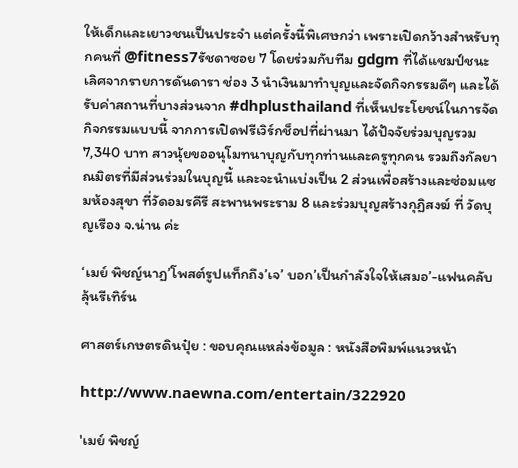ให้เด็กและเยาวชนเป็นประจำ แต่ครั้งนี้พิเศษกว่า เพราะเปิดกว้างสำหรับทุกคนที่ @fitness7รัชดาซอย 7 โดยร่วมกับทีม gdgm ที่ได้แชมป์ชนะเลิศจากรายการดันดารา ช่อง 3 นำเงินมาทำบุญและจัดกิจกรรมดีๆ และได้รับค่าสถานที่บางส่วนจาก #dhplusthailand ที่เห็นประโยชน์ในการจัดกิจกรรมแบบนี้ จากการเปิดฟรีเวิร์กช็อปที่ผ่านมา ได้ปัจจัยร่วมบุญรวม 7,340 บาท สาวนุ้ยขออนุโมทนาบุญกับทุกท่านและครูทุกคน รวมถึงกัลยาณมิตรที่มีส่วนร่วมในบุญนี้ และจะนำแบ่งเป็น 2 ส่วนเพื่อสร้างและซ่อมแซมห้องสุขา ที่วัดอมรคีรี สะพานพระราม 8 และร่วมบุญสร้างกุฏิสงฆ์ ที่ วัดบุญเรือง จ.น่าน ค่ะ

‘เมย์ พิชญ์นาฏ’โพสต์รูปแท็กถึง’เจ’ บอก’เป็นกำลังใจให้เสมอ’-แฟนคลับลุ้นรีเทิร์น

ศาสตร์เกษตรดินปุ๋ย : ขอบคุณแหล่งข้อมูล : หนังสือพิมพ์แนวหน้า

http://www.naewna.com/entertain/322920

'เมย์ พิชญ์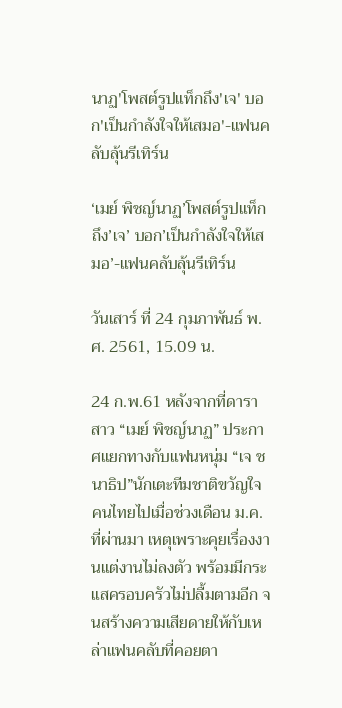นาฏ'โพสต์รูปแท็กถึง'เจ' บอก'เป็นกำลังใจให้เสมอ'-แฟนคลับลุ้นรีเทิร์น

‘เมย์ พิชญ์นาฏ’โพสต์รูปแท็กถึง’เจ’ บอก’เป็นกำลังใจให้เสมอ’-แฟนคลับลุ้นรีเทิร์น

วันเสาร์ ที่ 24 กุมภาพันธ์ พ.ศ. 2561, 15.09 น.

24 ก.พ.61 หลังจากที่ดาราสาว “เมย์ พิชญ์นาฏ” ประกาศแยกทางกับแฟนหนุ่ม “เจ ชนาธิป”นักเตะทีมชาติขวัญใจคนไทยไปเมื่อช่วงเดือน ม.ค.ที่ผ่านมา เหตุเพราะคุยเรื่องงานแต่งานไม่ลงตัว พร้อมมีกระแสครอบครัวไม่ปลื้มตามอีก จนสร้างความเสียดายให้กับเหล่าแฟนคลับที่คอยตา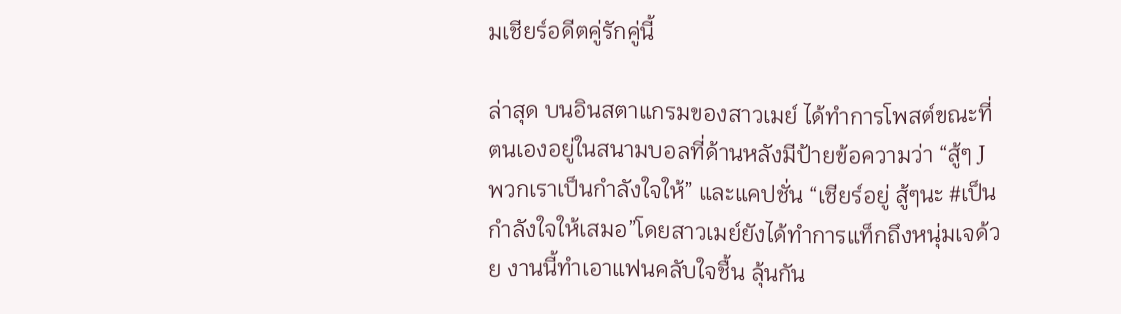มเชียร์อดีตคู่รักคู่นี้

ล่าสุด บนอินสตาแกรมของสาวเมย์ ได้ทำการโพสต์ขณะที่ตนเองอยู่ในสนามบอลที่ด้านหลังมีป้ายข้อความว่า “สู้ๆ J พวกเราเป็นกำลังใจให้” และแคปชั่น “เชียร์อยู่ สู้ๆนะ #เป็นกำลังใจให้เสมอ”โดยสาวเมย์ยังได้ทำการแท็กถึงหนุ่มเจด้วย งานนี้ทำเอาแฟนคลับใจชื้น ลุ้นกัน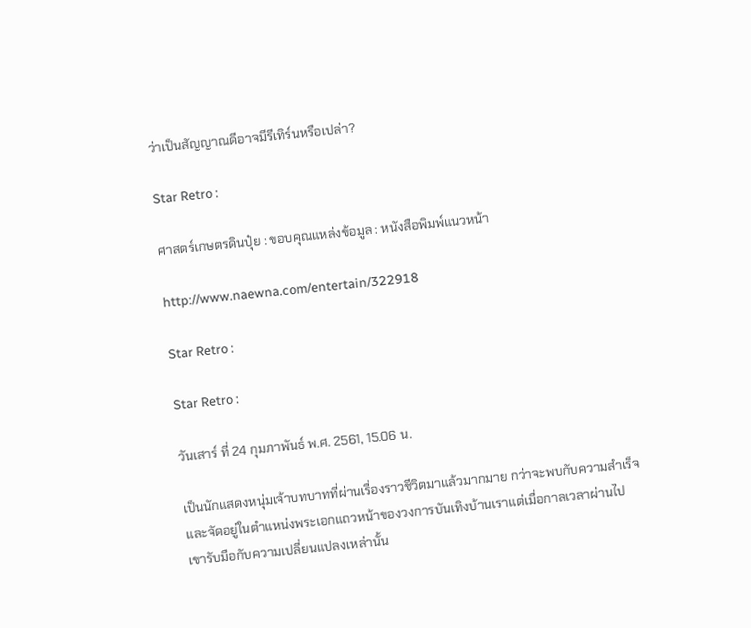ว่าเป็นสัญญาณดีอาจมีรีเทิร์นหรือเปล่า?

Star Retro :

ศาสตร์เกษตรดินปุ๋ย : ขอบคุณแหล่งข้อมูล : หนังสือพิมพ์แนวหน้า

http://www.naewna.com/entertain/322918

Star Retro :

Star Retro :

วันเสาร์ ที่ 24 กุมภาพันธ์ พ.ศ. 2561, 15.06 น.

เป็นนักแสดงหนุ่มเจ้าบทบาทที่ผ่านเรื่องราวชีวิตมาแล้วมากมาย กว่าจะพบกับความสำเร็จ และจัดอยู่ในตำแหน่งพระเอกแถวหน้าของวงการบันเทิงบ้านเราแต่เมื่อกาลเวลาผ่านไป เขารับมือกับความเปลี่ยนแปลงเหล่านั้น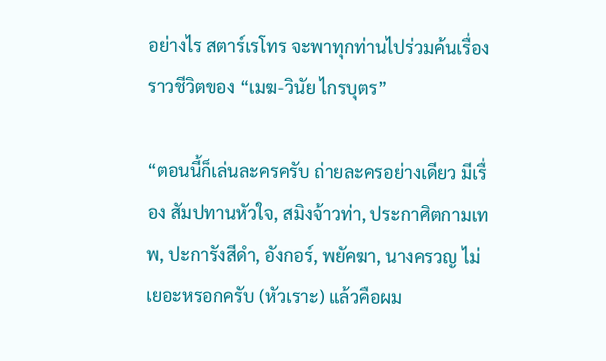อย่างไร สตาร์เรโทร จะพาทุกท่านไปร่วมค้นเรื่องราวชีวิตของ “เมฆ-วินัย ไกรบุตร”

“ตอนนี้ก็เล่นละครครับ ถ่ายละครอย่างเดียว มีเรื่อง สัมปทานหัวใจ, สมิงจ้าวท่า, ประกาศิตกามเทพ, ปะการังสีดำ, อังกอร์, พยัคฆา, นางครวญ ไม่เยอะหรอกครับ (หัวเราะ) แล้วคือผม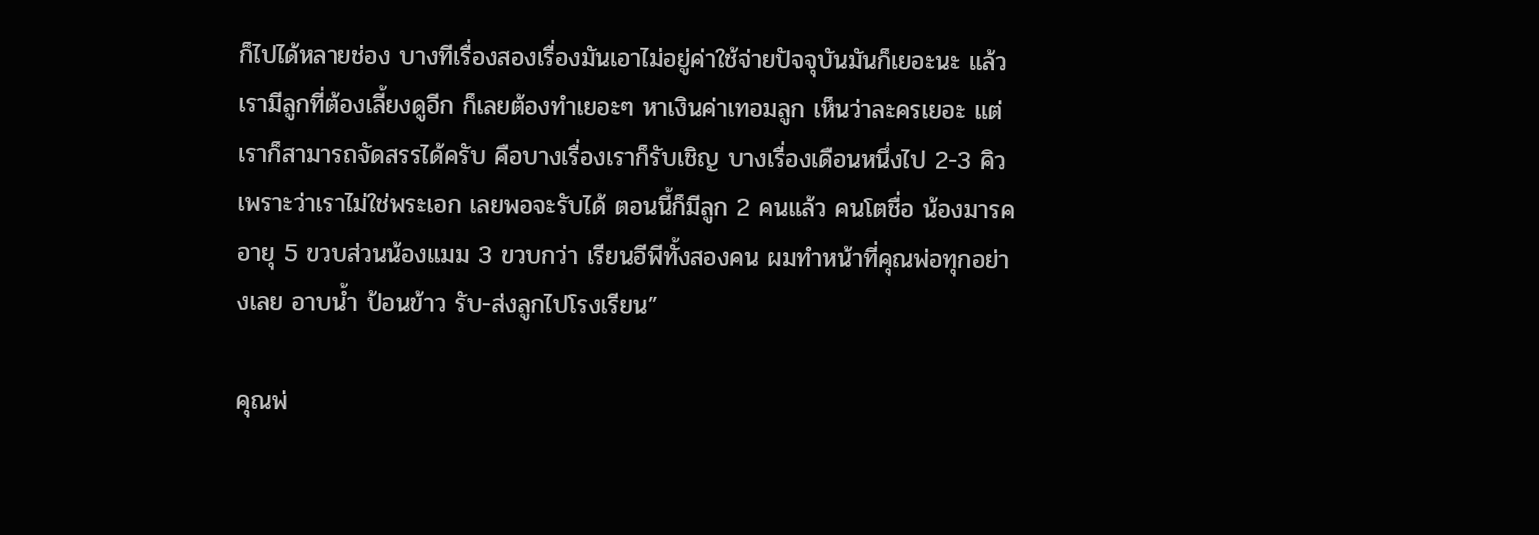ก็ไปได้หลายช่อง บางทีเรื่องสองเรื่องมันเอาไม่อยู่ค่าใช้จ่ายปัจจุบันมันก็เยอะนะ แล้วเรามีลูกที่ต้องเลี้ยงดูอีก ก็เลยต้องทำเยอะๆ หาเงินค่าเทอมลูก เห็นว่าละครเยอะ แต่เราก็สามารถจัดสรรได้ครับ คือบางเรื่องเราก็รับเชิญ บางเรื่องเดือนหนึ่งไป 2-3 คิว เพราะว่าเราไม่ใช่พระเอก เลยพอจะรับได้ ตอนนี้ก็มีลูก 2 คนแล้ว คนโตชื่อ น้องมารค อายุ 5 ขวบส่วนน้องแมม 3 ขวบกว่า เรียนอีพีทั้งสองคน ผมทำหน้าที่คุณพ่อทุกอย่างเลย อาบน้ำ ป้อนข้าว รับ-ส่งลูกไปโรงเรียน”

คุณพ่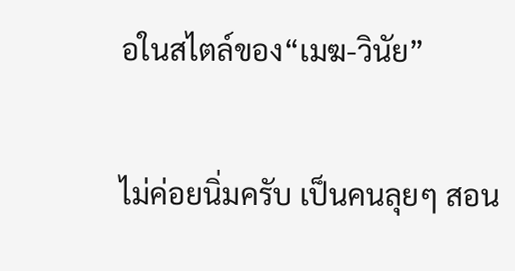อในสไตล์ของ“เมฆ-วินัย”

ไม่ค่อยนิ่มครับ เป็นคนลุยๆ สอน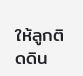ให้ลูกติดดิน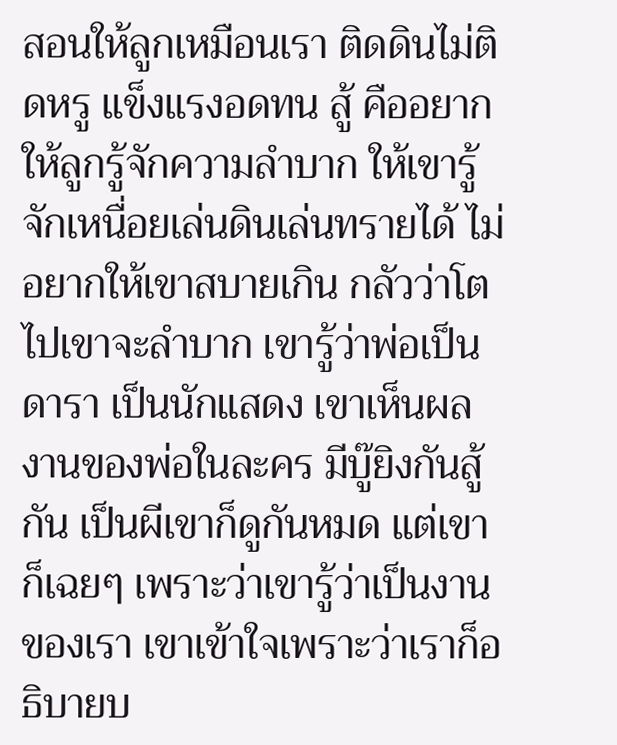สอนให้ลูกเหมือนเรา ติดดินไม่ติดหรู แข็งแรงอดทน สู้ คืออยากให้ลูกรู้จักความลำบาก ให้เขารู้จักเหนื่อยเล่นดินเล่นทรายได้ ไม่อยากให้เขาสบายเกิน กลัวว่าโตไปเขาจะลำบาก เขารู้ว่าพ่อเป็นดารา เป็นนักแสดง เขาเห็นผลงานของพ่อในละคร มีบู๊ยิงกันสู้กัน เป็นผีเขาก็ดูกันหมด แต่เขาก็เฉยๆ เพราะว่าเขารู้ว่าเป็นงานของเรา เขาเข้าใจเพราะว่าเราก็อธิบายบ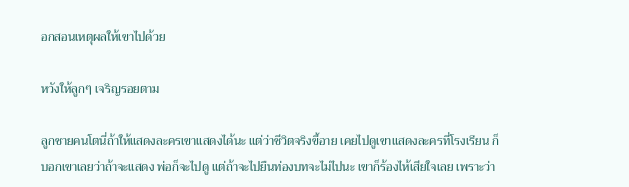อกสอนเหตุผลให้เขาไปด้วย

หวังให้ลูกๆ เจริญรอยตาม

ลูกชายคนโตนี่ถ้าให้แสดงละครเขาแสดงได้นะ แต่ว่าชีวิตจริงขี้อาย เคยไปดูเขาแสดงละครที่โรงเรียน ก็บอกเขาเลยว่าถ้าจะแสดง พ่อก็จะไปดู แต่ถ้าจะไปยืนท่องบทจะไม่ไปนะ เขาก็ร้องไห้เสียใจเลย เพราะว่า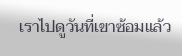เราไปดูวันที่เขาซ้อมแล้ว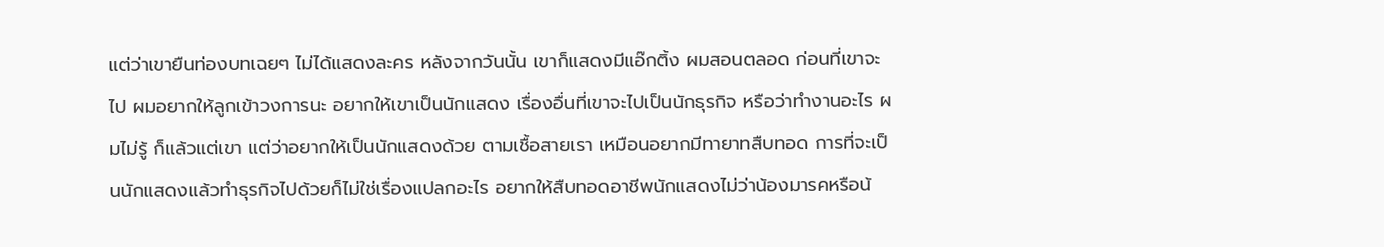แต่ว่าเขายืนท่องบทเฉยๆ ไม่ได้แสดงละคร หลังจากวันนั้น เขาก็แสดงมีแอ๊กติ้ง ผมสอนตลอด ก่อนที่เขาจะไป ผมอยากให้ลูกเข้าวงการนะ อยากให้เขาเป็นนักแสดง เรื่องอื่นที่เขาจะไปเป็นนักธุรกิจ หรือว่าทำงานอะไร ผมไม่รู้ ก็แล้วแต่เขา แต่ว่าอยากให้เป็นนักแสดงด้วย ตามเชื้อสายเรา เหมือนอยากมีทายาทสืบทอด การที่จะเป็นนักแสดงแล้วทำธุรกิจไปด้วยก็ไม่ใช่เรื่องแปลกอะไร อยากให้สืบทอดอาชีพนักแสดงไม่ว่าน้องมารคหรือน้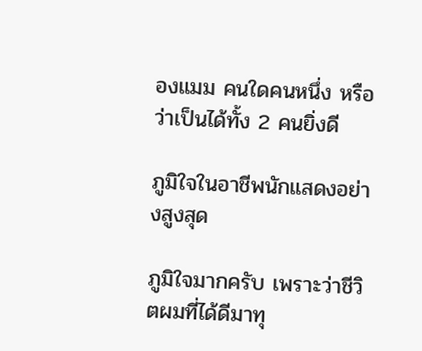องแมม คนใดคนหนึ่ง หรือว่าเป็นได้ทั้ง 2 คนยิ่งดี

ภูมิใจในอาชีพนักแสดงอย่างสูงสุด

ภูมิใจมากครับ เพราะว่าชีวิตผมที่ได้ดีมาทุ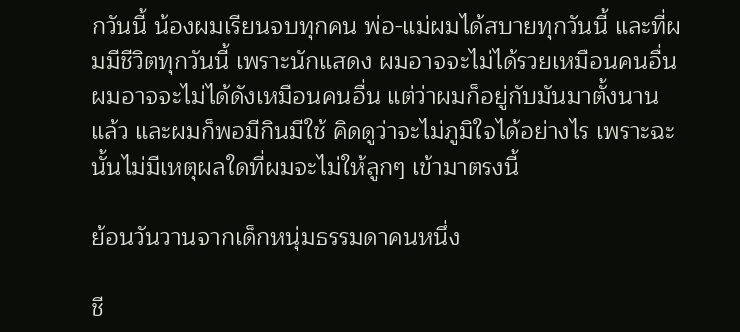กวันนี้ น้องผมเรียนจบทุกคน พ่อ-แม่ผมได้สบายทุกวันนี้ และที่ผมมีชีวิตทุกวันนี้ เพราะนักแสดง ผมอาจจะไม่ได้รวยเหมือนคนอื่น ผมอาจจะไม่ได้ดังเหมือนคนอื่น แต่ว่าผมก็อยู่กับมันมาตั้งนานแล้ว และผมก็พอมีกินมีใช้ คิดดูว่าจะไม่ภูมิใจได้อย่างไร เพราะฉะนั้นไม่มีเหตุผลใดที่ผมจะไม่ให้ลูกๆ เข้ามาตรงนี้

ย้อนวันวานจากเด็กหนุ่มธรรมดาคนหนึ่ง

ชี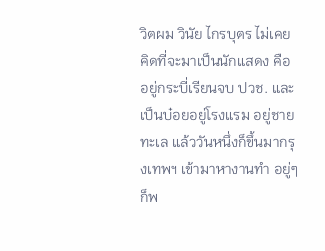วิตผม วินัย ไกรบุตร ไม่เคยคิดที่จะมาเป็นนักแสดง คืออยู่กระบี่เรียนจบ ปวช. และเป็นบ๋อยอยู่โรงแรม อยู่ชายทะเล แล้ววันหนึ่งก็ขึ้นมากรุงเทพฯ เข้ามาหางานทำ อยู่ๆ ก็พ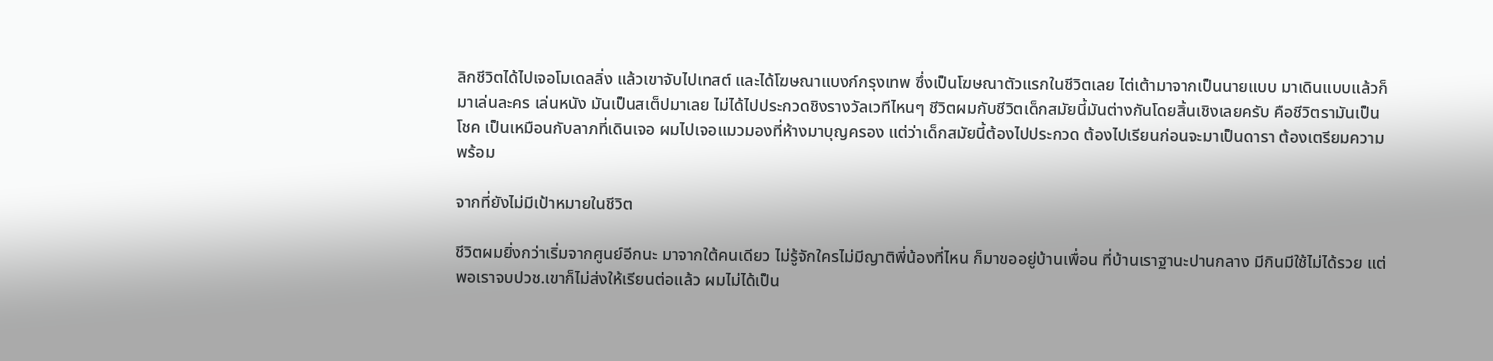ลิกชีวิตได้ไปเจอโมเดลลิ่ง แล้วเขาจับไปเทสต์ และได้โฆษณาแบงก์กรุงเทพ ซึ่งเป็นโฆษณาตัวแรกในชีวิตเลย ไต่เต้ามาจากเป็นนายแบบ มาเดินแบบแล้วก็มาเล่นละคร เล่นหนัง มันเป็นสเต็ปมาเลย ไม่ได้ไปประกวดชิงรางวัลเวทีไหนๆ ชีวิตผมกับชีวิตเด็กสมัยนี้มันต่างกันโดยสิ้นเชิงเลยครับ คือชีวิตรามันเป็นโชค เป็นเหมือนกับลาภที่เดินเจอ ผมไปเจอแมวมองที่ห้างมาบุญครอง แต่ว่าเด็กสมัยนี้ต้องไปประกวด ต้องไปเรียนก่อนจะมาเป็นดารา ต้องเตรียมความพร้อม

จากที่ยังไม่มีเป้าหมายในชีวิต

ชีวิตผมยิ่งกว่าเริ่มจากศูนย์อีกนะ มาจากใต้คนเดียว ไม่รู้จักใครไม่มีญาติพี่น้องที่ไหน ก็มาขออยู่บ้านเพื่อน ที่บ้านเราฐานะปานกลาง มีกินมีใช้ไม่ได้รวย แต่พอเราจบปวช.เขาก็ไม่ส่งให้เรียนต่อแล้ว ผมไม่ได้เป็น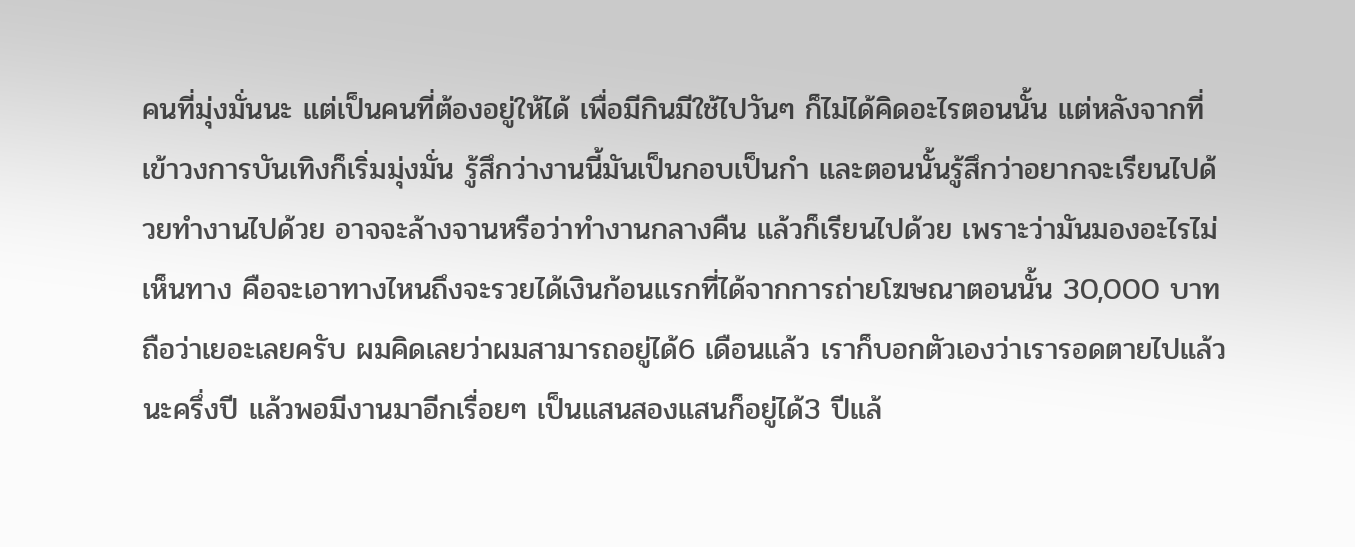คนที่มุ่งมั่นนะ แต่เป็นคนที่ต้องอยู่ให้ได้ เพื่อมีกินมีใช้ไปวันๆ ก็ไม่ได้คิดอะไรตอนนั้น แต่หลังจากที่เข้าวงการบันเทิงก็เริ่มมุ่งมั่น รู้สึกว่างานนี้มันเป็นกอบเป็นกำ และตอนนั้นรู้สึกว่าอยากจะเรียนไปด้วยทำงานไปด้วย อาจจะล้างจานหรือว่าทำงานกลางคืน แล้วก็เรียนไปด้วย เพราะว่ามันมองอะไรไม่เห็นทาง คือจะเอาทางไหนถึงจะรวยได้เงินก้อนแรกที่ได้จากการถ่ายโฆษณาตอนนั้น 30,000 บาทถือว่าเยอะเลยครับ ผมคิดเลยว่าผมสามารถอยู่ได้6 เดือนแล้ว เราก็บอกตัวเองว่าเรารอดตายไปแล้วนะครึ่งปี แล้วพอมีงานมาอีกเรื่อยๆ เป็นแสนสองแสนก็อยู่ได้3 ปีแล้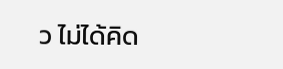ว ไม่ได้คิด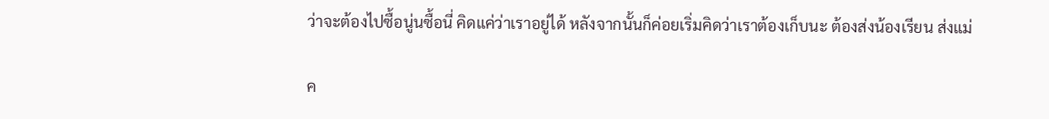ว่าจะต้องไปซื้อนู่นซื้อนี่ คิดแค่ว่าเราอยู่ได้ หลังจากนั้นก็ค่อยเริ่มคิดว่าเราต้องเก็บนะ ต้องส่งน้องเรียน ส่งแม่

ค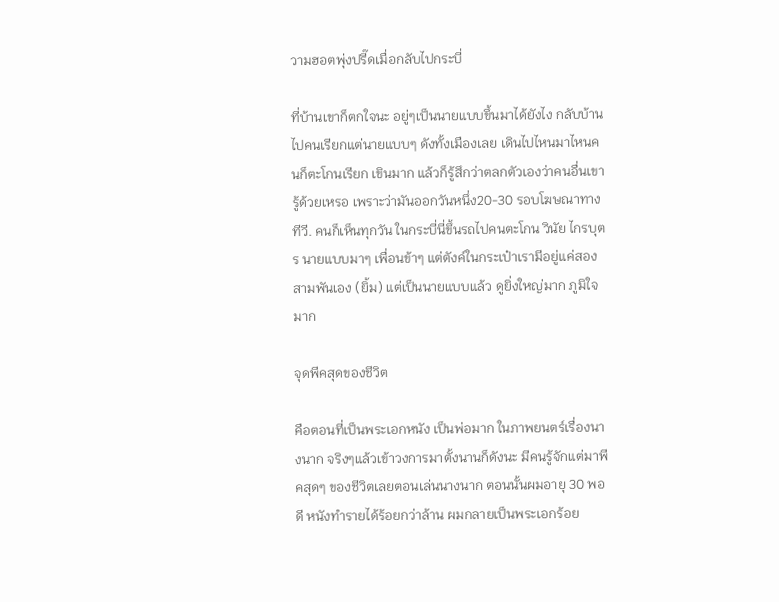วามฮอตพุ่งปรี๊ดเมื่อกลับไปกระบี่

ที่บ้านเขาก็ตกใจนะ อยู่ๆเป็นนายแบบขึ้นมาได้ยังไง กลับบ้านไปคนเรียกแต่นายแบบๆ ดังทั้งเมืองเลย เดินไปไหนมาไหนคนก็ตะโกนเรียก เขินมาก แล้วก็รู้สึกว่าตลกตัวเองว่าคนอื่นเขารู้ด้วยเหรอ เพราะว่ามันออกวันหนึ่ง20-30 รอบโฆษณาทางทีวี. คนก็เห็นทุกวัน ในกระบี่นี่ขึ้นรถไปคนตะโกน วินัย ไกรบุตร นายแบบมาๆ เพื่อนข้าๆ แต่ตังค์ในกระเป๋าเรามีอยู่แค่สองสามพันเอง (ยิ้ม) แต่เป็นนายแบบแล้ว ดูยิ่งใหญ่มาก ภูมิใจมาก

จุดพีคสุดของชีวิต

คือตอนที่เป็นพระเอกหนัง เป็นพ่อมาก ในภาพยนตร์เรื่องนางนาก จริงๆแล้วเข้าวงการมาตั้งนานก็ดังนะ มีคนรู้จักแต่มาพีคสุดๆ ของชีวิตเลยตอนเล่นนางนาก ตอนนั้นผมอายุ 30 พอดี หนังทำรายได้ร้อยกว่าล้าน ผมกลายเป็นพระเอกร้อย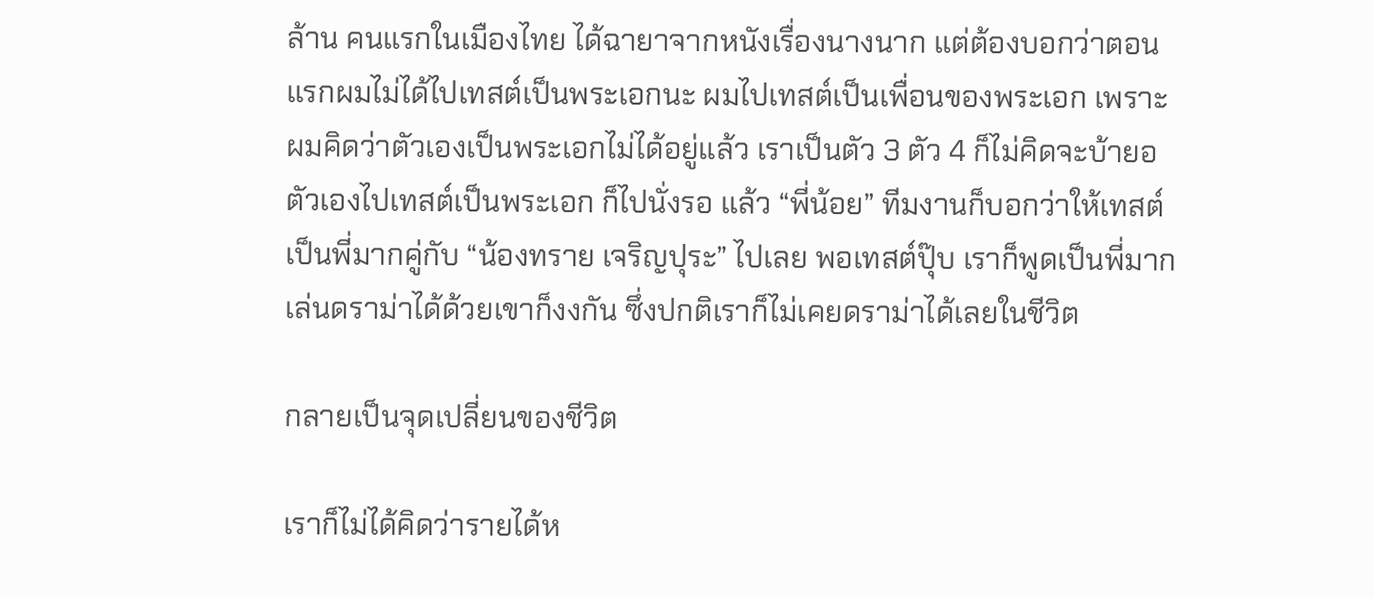ล้าน คนแรกในเมืองไทย ได้ฉายาจากหนังเรื่องนางนาก แต่ต้องบอกว่าตอนแรกผมไม่ได้ไปเทสต์เป็นพระเอกนะ ผมไปเทสต์เป็นเพื่อนของพระเอก เพราะผมคิดว่าตัวเองเป็นพระเอกไม่ได้อยู่แล้ว เราเป็นตัว 3 ตัว 4 ก็ไม่คิดจะบ้ายอตัวเองไปเทสต์เป็นพระเอก ก็ไปนั่งรอ แล้ว “พี่น้อย” ทีมงานก็บอกว่าให้เทสต์เป็นพี่มากคู่กับ “น้องทราย เจริญปุระ” ไปเลย พอเทสต์ปุ๊บ เราก็พูดเป็นพี่มาก เล่นดราม่าได้ด้วยเขาก็งงกัน ซึ่งปกติเราก็ไม่เคยดราม่าได้เลยในชีวิต

กลายเป็นจุดเปลี่ยนของชีวิต

เราก็ไม่ได้คิดว่ารายได้ห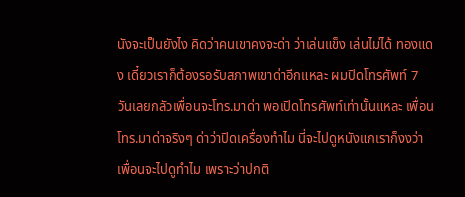นังจะเป็นยังไง คิดว่าคนเขาคงจะด่า ว่าเล่นแข็ง เล่นไม่ได้ ทองแดง เดี๋ยวเราก็ต้องรอรับสภาพเขาด่าอีกแหละ ผมปิดโทรศัพท์ 7 วันเลยกลัวเพื่อนจะโทร.มาด่า พอเปิดโทรศัพท์เท่านั้นแหละ เพื่อนโทร.มาด่าจริงๆ ด่าว่าปิดเครื่องทำไม นี่จะไปดูหนังแกเราก็งงว่าเพื่อนจะไปดูทำไม เพราะว่าปกติ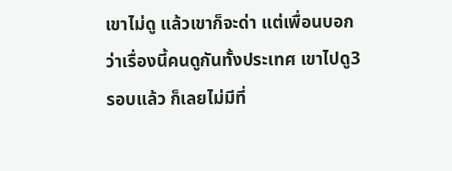เขาไม่ดู แล้วเขาก็จะด่า แต่เพื่อนบอกว่าเรื่องนี้คนดูกันทั้งประเทศ เขาไปดู3 รอบแล้ว ก็เลยไม่มีที่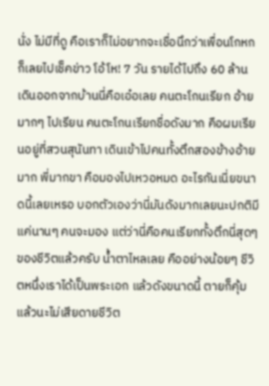นั่ง ไม่มีที่ดู คือเราก็ไม่อยากจะเชื่อนึกว่าเพื่อนโกหก ก็เลยไปเช็คข่าว โอ้โห! 7 วัน รายได้ไปถึง 60 ล้าน เดินออกจากบ้านนี่คือเอ๋อเลย คนตะโกนเรียก อ้ายมากๆ ไปเรียน คนตะโกนเรียกชื่อดังมาก คือผมเรียนอยู่ที่สวนสุนันทา เดินเข้าไปคนทั้งตึกสองข้างอ้ายมาก พี่มากขา คือมองไปเหวอหมด อะไรกันเนี่ยขนาดนี้เลยเหรอ บอกตัวเองว่านี่มันดังมากเลยนะปกติมีแค่นานๆ คนจะมอง แต่ว่านี่คือคนเรียกทั้งตึกนี่สุดๆ ของชีวิตแล้วครับ น้ำตาไหลเลย คืออย่างน้อยๆ ชีวิตหนึ่งเราได้เป็นพระเอก แล้วดังขนาดนี้ ตายก็คุ้มแล้วนะไม่เสียดายชีวิต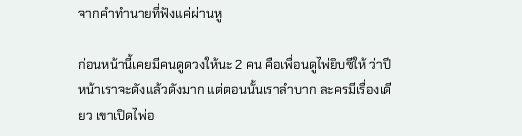จากคำทำนายที่ฟังแค่ผ่านหู

ก่อนหน้านี้เคยมีคนดูดวงให้นะ 2 คน คือเพื่อนดูไพ่ยิบซีให้ ว่าปีหน้าเราจะดังแล้วดังมาก แต่ตอนนั้นเราลำบาก ละครมีเรื่องเดียว เขาเปิดไพ่อ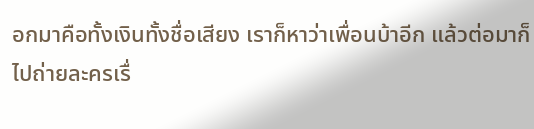อกมาคือทั้งเงินทั้งชื่อเสียง เราก็หาว่าเพื่อนบ้าอีก แล้วต่อมาก็ไปถ่ายละครเรื่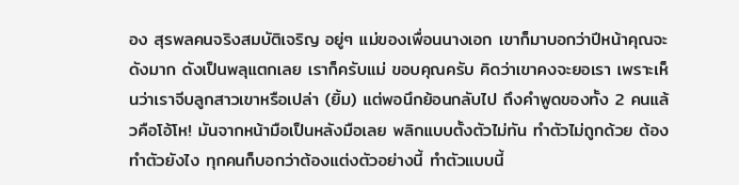อง สุรพลคนจริงสมบัติเจริญ อยู่ๆ แม่ของเพื่อนนางเอก เขาก็มาบอกว่าปีหน้าคุณจะดังมาก ดังเป็นพลุแตกเลย เราก็ครับแม่ ขอบคุณครับ คิดว่าเขาคงจะยอเรา เพราะเห็นว่าเราจีบลูกสาวเขาหรือเปล่า (ยิ้ม) แต่พอนึกย้อนกลับไป ถึงคำพูดของทั้ง 2 คนแล้วคือโอ้โห! มันจากหน้ามือเป็นหลังมือเลย พลิกแบบตั้งตัวไม่ทัน ทำตัวไม่ถูกด้วย ต้องทำตัวยังไง ทุกคนก็บอกว่าต้องแต่งตัวอย่างนี้ ทำตัวแบบนี้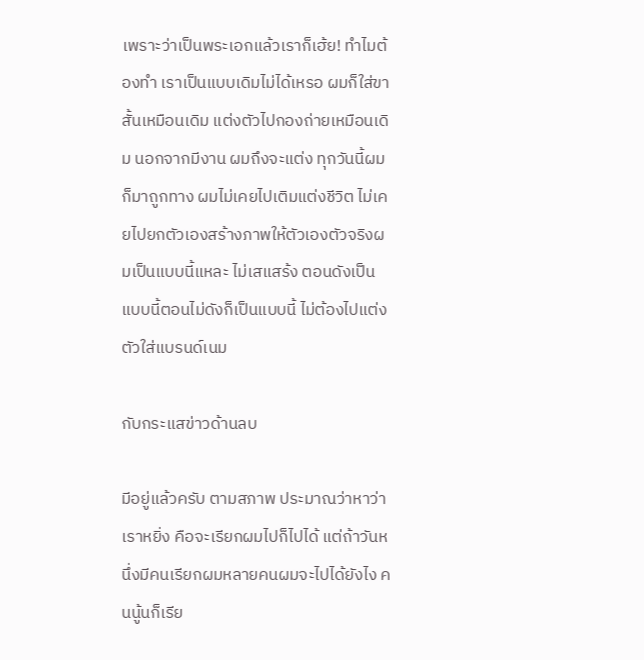เพราะว่าเป็นพระเอกแล้วเราก็เฮ้ย! ทำไมต้องทำ เราเป็นแบบเดิมไม่ได้เหรอ ผมก็ใส่ขาสั้นเหมือนเดิม แต่งตัวไปกองถ่ายเหมือนเดิม นอกจากมีงาน ผมถึงจะแต่ง ทุกวันนี้ผมก็มาถูกทาง ผมไม่เคยไปเติมแต่งชีวิต ไม่เคยไปยกตัวเองสร้างภาพให้ตัวเองตัวจริงผมเป็นแบบนี้แหละ ไม่เสแสร้ง ตอนดังเป็นแบบนี้ตอนไม่ดังก็เป็นแบบนี้ ไม่ต้องไปแต่งตัวใส่แบรนด์เนม

กับกระแสข่าวด้านลบ

มีอยู่แล้วครับ ตามสภาพ ประมาณว่าหาว่าเราหยิ่ง คือจะเรียกผมไปก็ไปได้ แต่ถ้าวันหนึ่งมีคนเรียกผมหลายคนผมจะไปได้ยังไง คนนู้นก็เรีย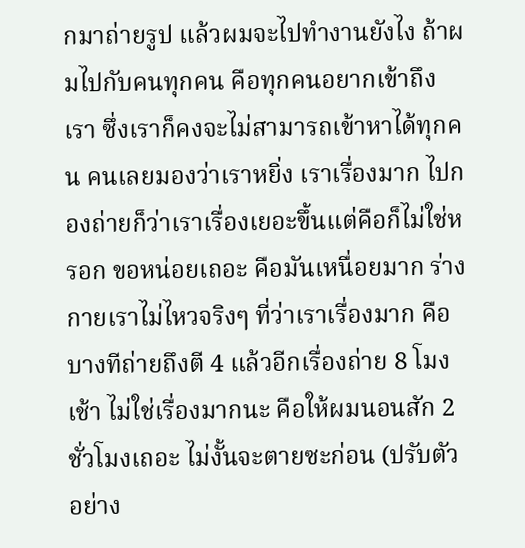กมาถ่ายรูป แล้วผมจะไปทำงานยังไง ถ้าผมไปกับคนทุกคน คือทุกคนอยากเข้าถึงเรา ซึ่งเราก็คงจะไม่สามารถเข้าหาได้ทุกคน คนเลยมองว่าเราหยิ่ง เราเรื่องมาก ไปกองถ่ายก็ว่าเราเรื่องเยอะขึ้นแต่คือก็ไม่ใช่หรอก ขอหน่อยเถอะ คือมันเหนื่อยมาก ร่างกายเราไม่ไหวจริงๆ ที่ว่าเราเรื่องมาก คือบางทีถ่ายถึงตี 4 แล้วอีกเรื่องถ่าย 8 โมงเช้า ไม่ใช่เรื่องมากนะ คือให้ผมนอนสัก 2 ชั่วโมงเถอะ ไม่งั้นจะตายซะก่อน (ปรับตัวอย่าง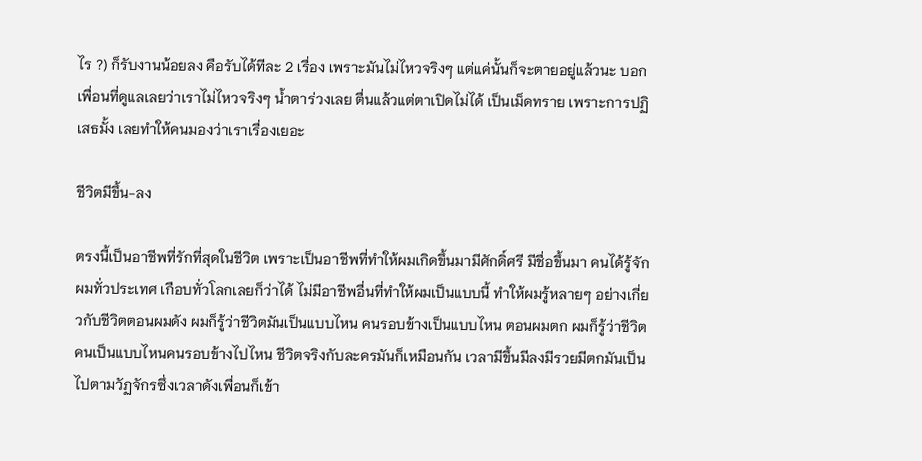ไร ?) ก็รับงานน้อยลง คือรับได้ทีละ 2 เรื่อง เพราะมันไม่ไหวจริงๆ แต่แค่นั้นก็จะตายอยู่แล้วนะ บอกเพื่อนที่ดูแลเลยว่าเราไม่ไหวจริงๆ น้ำตาร่วงเลย ตื่นแล้วแต่ตาเปิดไม่ได้ เป็นเม็ดทราย เพราะการปฏิเสธมั้ง เลยทำให้คนมองว่าเราเรื่องเยอะ

ชีวิตมีขึ้น-ลง

ตรงนี้เป็นอาชีพที่รักที่สุดในชีวิต เพราะเป็นอาชีพที่ทำให้ผมเกิดขึ้นมามีศักดิ์ศรี มีชื่อขึ้นมา คนได้รู้จักผมทั่วประเทศ เกือบทั่วโลกเลยก็ว่าได้ ไม่มีอาชีพอื่นที่ทำให้ผมเป็นแบบนี้ ทำให้ผมรู้หลายๆ อย่างเกี่ยวกับชีวิตตอนผมดัง ผมก็รู้ว่าชีวิตมันเป็นแบบไหน คนรอบข้างเป็นแบบไหน ตอนผมตก ผมก็รู้ว่าชีวิตคนเป็นแบบไหนคนรอบข้างไปไหน ชีวิตจริงกับละครมันก็เหมือนกัน เวลามีขึ้นมีลงมีรวยมีตกมันเป็นไปตามวัฏจักรซึ่งเวลาดังเพื่อนก็เข้า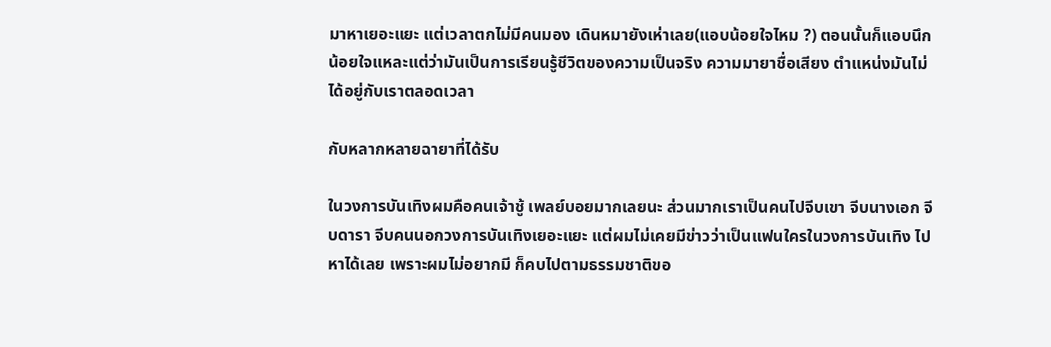มาหาเยอะแยะ แต่เวลาตกไม่มีคนมอง เดินหมายังเห่าเลย(แอบน้อยใจไหม ?) ตอนนั้นก็แอบนึกน้อยใจแหละแต่ว่ามันเป็นการเรียนรู้ชีวิตของความเป็นจริง ความมายาชื่อเสียง ตำแหน่งมันไม่ได้อยู่กับเราตลอดเวลา

กับหลากหลายฉายาที่ได้รับ

ในวงการบันเทิงผมคือคนเจ้าชู้ เพลย์บอยมากเลยนะ ส่วนมากเราเป็นคนไปจีบเขา จีบนางเอก จีบดารา จีบคนนอกวงการบันเทิงเยอะแยะ แต่ผมไม่เคยมีข่าวว่าเป็นแฟนใครในวงการบันเทิง ไปหาได้เลย เพราะผมไม่อยากมี ก็คบไปตามธรรมชาติขอ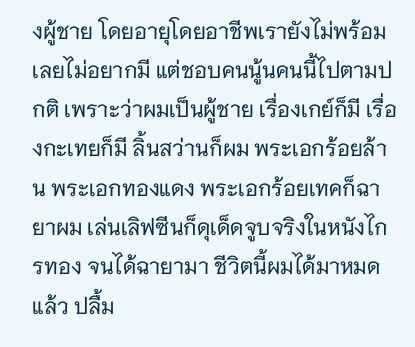งผู้ชาย โดยอายุโดยอาชีพเรายังไม่พร้อม เลยไม่อยากมี แต่ชอบคนนู้นคนนี้ไปตามปกติ เพราะว่าผมเป็นผู้ชาย เรื่องเกย์ก็มี เรื่องกะเทยก็มี ลิ้นสว่านก็ผม พระเอกร้อยล้าน พระเอกทองแดง พระเอกร้อยเทคก็ฉายาผม เล่นเลิฟซีนก็ดุเด็ดจูบจริงในหนังไกรทอง จนได้ฉายามา ชีวิตนี้ผมได้มาหมดแล้ว ปลื้ม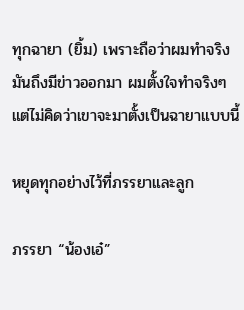ทุกฉายา (ยิ้ม) เพราะถือว่าผมทำจริง มันถึงมีข่าวออกมา ผมตั้งใจทำจริงๆ แต่ไม่คิดว่าเขาจะมาตั้งเป็นฉายาแบบนี้

หยุดทุกอย่างไว้ที่ภรรยาและลูก

ภรรยา “น้องเอ๋”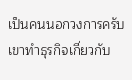เป็นคนนอกวงการครับ เขาทำธุรกิจเกี่ยวกับ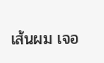เส้นผม เจอ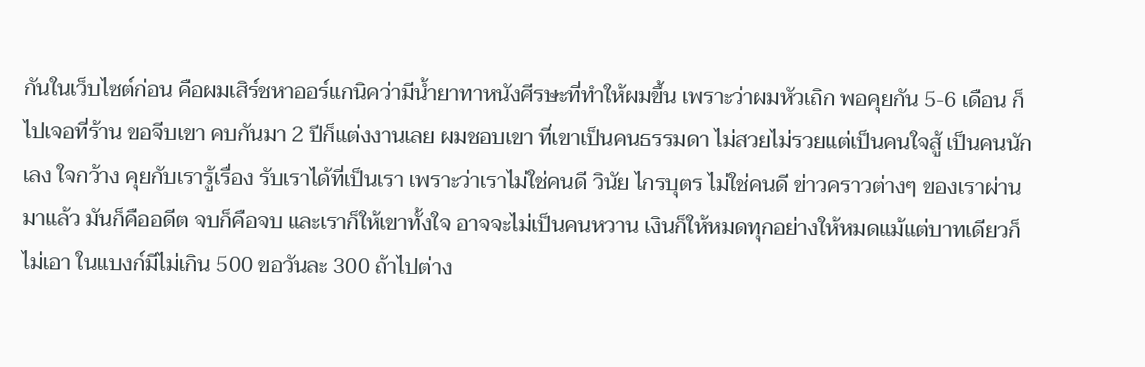กันในเว็บไซต์ก่อน คือผมเสิร์ชหาออร์แกนิคว่ามีน้ำยาทาหนังศีรษะที่ทำให้ผมขึ้น เพราะว่าผมหัวเถิก พอคุยกัน 5-6 เดือน ก็ไปเจอที่ร้าน ขอจีบเขา คบกันมา 2 ปีก็แต่งงานเลย ผมชอบเขา ที่เขาเป็นคนธรรมดา ไม่สวยไม่รวยแต่เป็นคนใจสู้ เป็นคนนักเลง ใจกว้าง คุยกับเรารู้เรื่อง รับเราได้ที่เป็นเรา เพราะว่าเราไม่ใช่คนดี วินัย ไกรบุตร ไม่ใช่คนดี ข่าวคราวต่างๆ ของเราผ่านมาแล้ว มันก็คืออดีต จบก็คือจบ และเราก็ให้เขาทั้งใจ อาจจะไม่เป็นคนหวาน เงินก็ให้หมดทุกอย่างให้หมดแม้แต่บาทเดียวก็ไม่เอา ในแบงก์มีไม่เกิน 500 ขอวันละ 300 ถ้าไปต่าง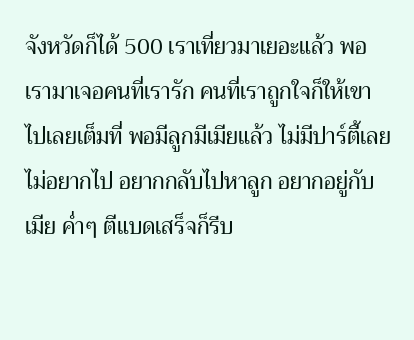จังหวัดก็ได้ 500 เราเที่ยวมาเยอะแล้ว พอเรามาเจอคนที่เรารัก คนที่เราถูกใจก็ให้เขาไปเลยเต็มที่ พอมีลูกมีเมียแล้ว ไม่มีปาร์ตี้เลย ไม่อยากไป อยากกลับไปหาลูก อยากอยู่กับเมีย ค่ำๆ ตีแบดเสร็จก็รีบ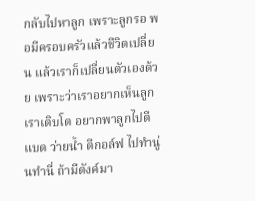กลับไปหาลูก เพราะลูกรอ พอมีครอบครัวแล้วชีวิตเปลี่ยน แล้วเราก็เปลี่ยนตัวเองด้วย เพราะว่าเราอยากเห็นลูกเราเติบโต อยากพาลูกไปตีแบด ว่ายน้ำ ตีกอล์ฟ ไปทำนู่นทำนี่ ถ้ามีตังค์มา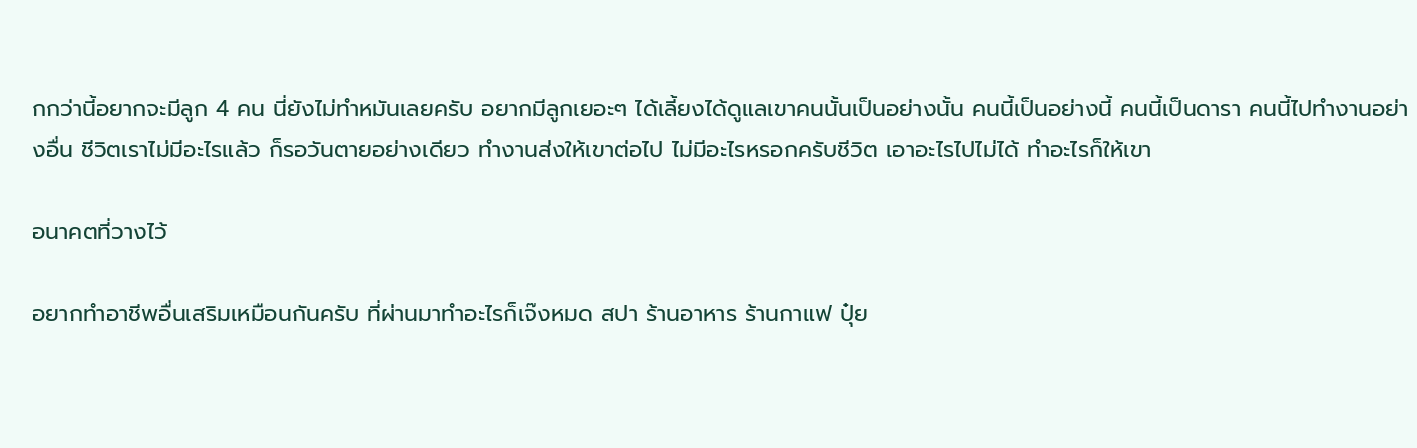กกว่านี้อยากจะมีลูก 4 คน นี่ยังไม่ทำหมันเลยครับ อยากมีลูกเยอะๆ ได้เลี้ยงได้ดูแลเขาคนนั้นเป็นอย่างนั้น คนนี้เป็นอย่างนี้ คนนี้เป็นดารา คนนี้ไปทำงานอย่างอื่น ชีวิตเราไม่มีอะไรแล้ว ก็รอวันตายอย่างเดียว ทำงานส่งให้เขาต่อไป ไม่มีอะไรหรอกครับชีวิต เอาอะไรไปไม่ได้ ทำอะไรก็ให้เขา

อนาคตที่วางไว้

อยากทำอาชีพอื่นเสริมเหมือนกันครับ ที่ผ่านมาทำอะไรก็เจ๊งหมด สปา ร้านอาหาร ร้านกาแฟ ปุ๋ย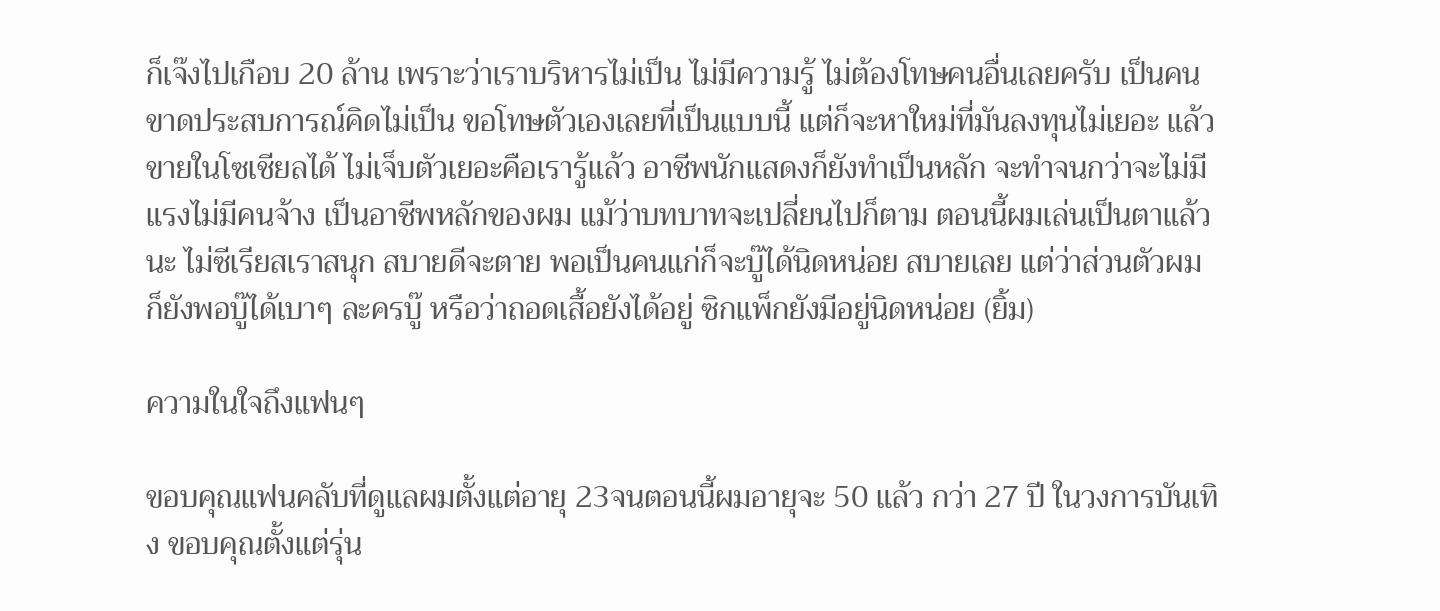ก็เจ๊งไปเกือบ 20 ล้าน เพราะว่าเราบริหารไม่เป็น ไม่มีความรู้ ไม่ต้องโทษคนอื่นเลยครับ เป็นคนขาดประสบการณ์คิดไม่เป็น ขอโทษตัวเองเลยที่เป็นแบบนี้ แต่ก็จะหาใหม่ที่มันลงทุนไม่เยอะ แล้วขายในโซเชียลได้ ไม่เจ็บตัวเยอะคือเรารู้แล้ว อาชีพนักแสดงก็ยังทำเป็นหลัก จะทำจนกว่าจะไม่มีแรงไม่มีคนจ้าง เป็นอาชีพหลักของผม แม้ว่าบทบาทจะเปลี่ยนไปก็ตาม ตอนนี้ผมเล่นเป็นตาแล้วนะ ไม่ซีเรียสเราสนุก สบายดีจะตาย พอเป็นคนแก่ก็จะบู๊ได้นิดหน่อย สบายเลย แต่ว่าส่วนตัวผมก็ยังพอบู๊ได้เบาๆ ละครบู๊ หรือว่าถอดเสื้อยังได้อยู่ ซิกแพ็กยังมีอยู่นิดหน่อย (ยิ้ม)

ความในใจถึงแฟนๆ

ขอบคุณแฟนคลับที่ดูแลผมตั้งแต่อายุ 23จนตอนนี้ผมอายุจะ 50 แล้ว กว่า 27 ปี ในวงการบันเทิง ขอบคุณตั้งแต่รุ่น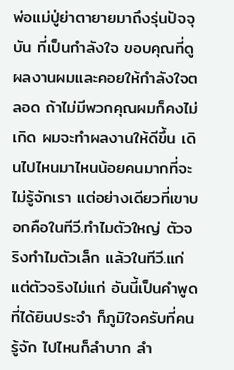พ่อแม่ปู่ย่าตายายมาถึงรุ่นปัจจุบัน ที่เป็นกำลังใจ ขอบคุณที่ดูผลงานผมและคอยให้กำลังใจตลอด ถ้าไม่มีพวกคุณผมก็คงไม่เกิด ผมจะทำผลงานให้ดีขึ้น เดินไปไหนมาไหนน้อยคนมากที่จะไม่รู้จักเรา แต่อย่างเดียวที่เขาบอกคือในทีวี.ทำไมตัวใหญ่ ตัวจริงทำไมตัวเล็ก แล้วในทีวี.แก่ แต่ตัวจริงไม่แก่ อันนี้เป็นคำพูดที่ได้ยินประจำ ก็ภูมิใจครับที่คนรู้จัก ไปไหนก็ลำบาก ลำ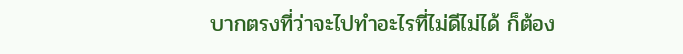บากตรงที่ว่าจะไปทำอะไรที่ไม่ดีไม่ได้ ก็ต้อง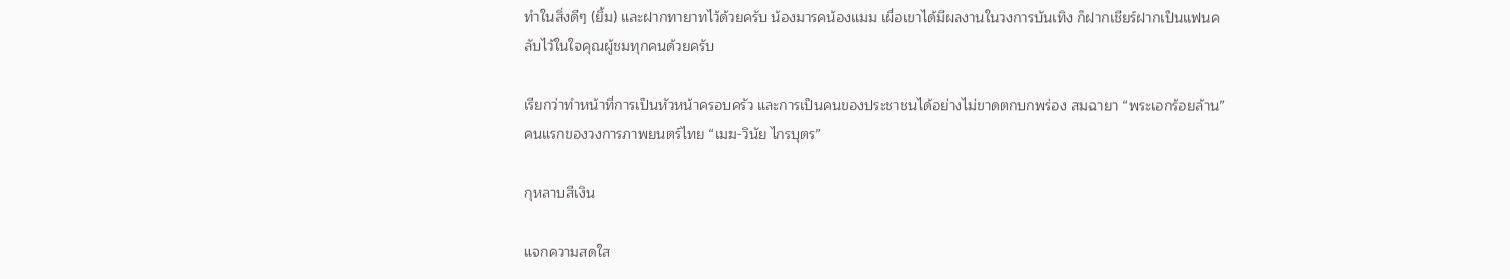ทำในสิ่งดีๆ (ยิ้ม) และฝากทายาทไว้ด้วยครับ น้องมารคน้องแมม เผื่อเขาได้มีผลงานในวงการบันเทิง ก็ฝากเชียร์ฝากเป็นแฟนคลับไว้ในใจคุณผู้ชมทุกคนด้วยครับ

เรียกว่าทำหน้าที่การเป็นหัวหน้าครอบครัว และการเป็นคนของประชาชนได้อย่างไม่ขาดตกบกพร่อง สมฉายา “พระเอกร้อยล้าน” คนแรกของวงการภาพยนตร์ไทย “เมฆ-วินัย ไกรบุตร”

กุหลาบสีเงิน

แจกความสดใส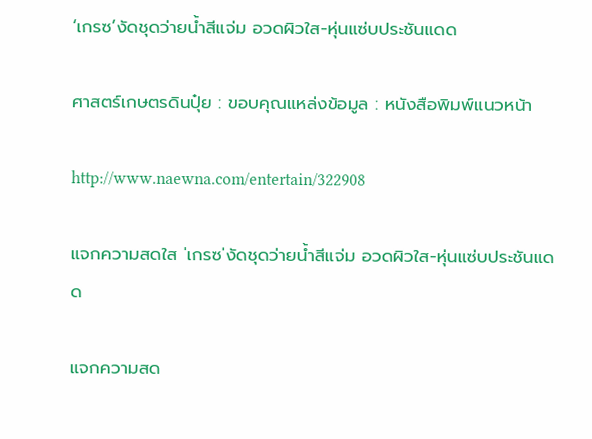‘เกรซ’งัดชุดว่ายน้ำสีแจ่ม อวดผิวใส-หุ่นแซ่บประชันแดด

ศาสตร์เกษตรดินปุ๋ย : ขอบคุณแหล่งข้อมูล : หนังสือพิมพ์แนวหน้า

http://www.naewna.com/entertain/322908

แจกความสดใส 'เกรซ'งัดชุดว่ายน้ำสีแจ่ม อวดผิวใส-หุ่นแซ่บประชันแดด

แจกความสด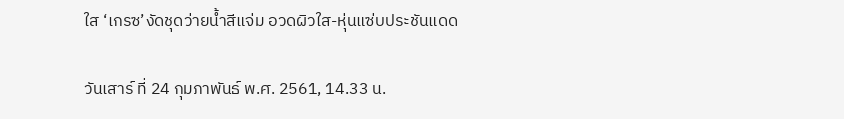ใส ‘เกรซ’งัดชุดว่ายน้ำสีแจ่ม อวดผิวใส-หุ่นแซ่บประชันแดด

วันเสาร์ ที่ 24 กุมภาพันธ์ พ.ศ. 2561, 14.33 น.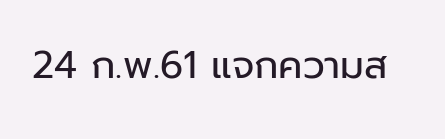24 ก.พ.61 แจกความส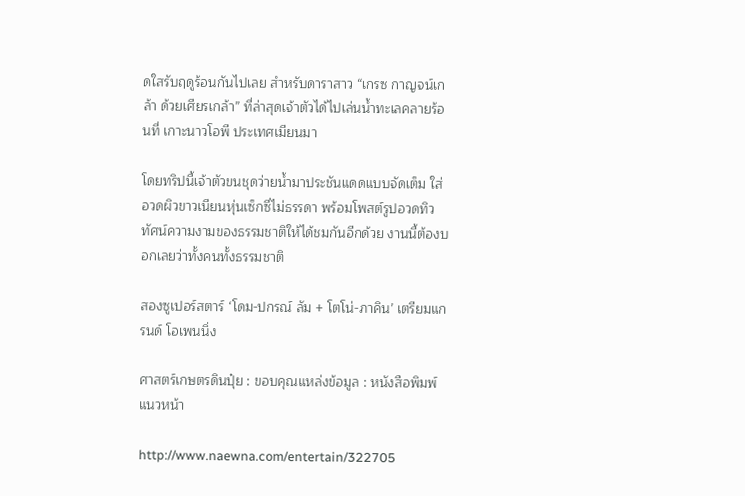ดใสรับฤดูร้อนกันไปเลย สำหรับดาราสาว “เกรซ กาญจน์เกล้า ด้วยเศียรเกล้า” ที่ล่าสุดเจ้าตัวได้ไปเล่นน้ำทะเลคลายร้อนที่ เกาะนาวโอพี ประเทศเมียนมา

โดยทริปนี้เจ้าตัวขนชุดว่ายน้ำมาประชันแดดแบบจัดเต็ม ใส่อวดผิวขาวเนียนหุ่นเซ็กซี่ไม่ธรรดา พร้อมโพสต์รูปอวดทิวทัศน์ความงามของธรรมชาติให้ได้ชมกันอีกด้วย งานนี้ต้องบอกเลยว่าทั้งคนทั้งธรรมชาติ

สองซูเปอร์สตาร์ ‘โดม-ปกรณ์ ลัม + โตโน่-ภาคิน’ เตรียมแกรนด์ โอเพนนิ่ง

ศาสตร์เกษตรดินปุ๋ย : ขอบคุณแหล่งข้อมูล : หนังสือพิมพ์แนวหน้า

http://www.naewna.com/entertain/322705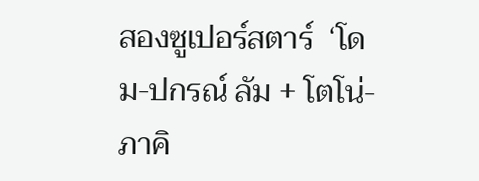สองซูเปอร์สตาร์  ‘โดม-ปกรณ์ ลัม + โตโน่-ภาคิ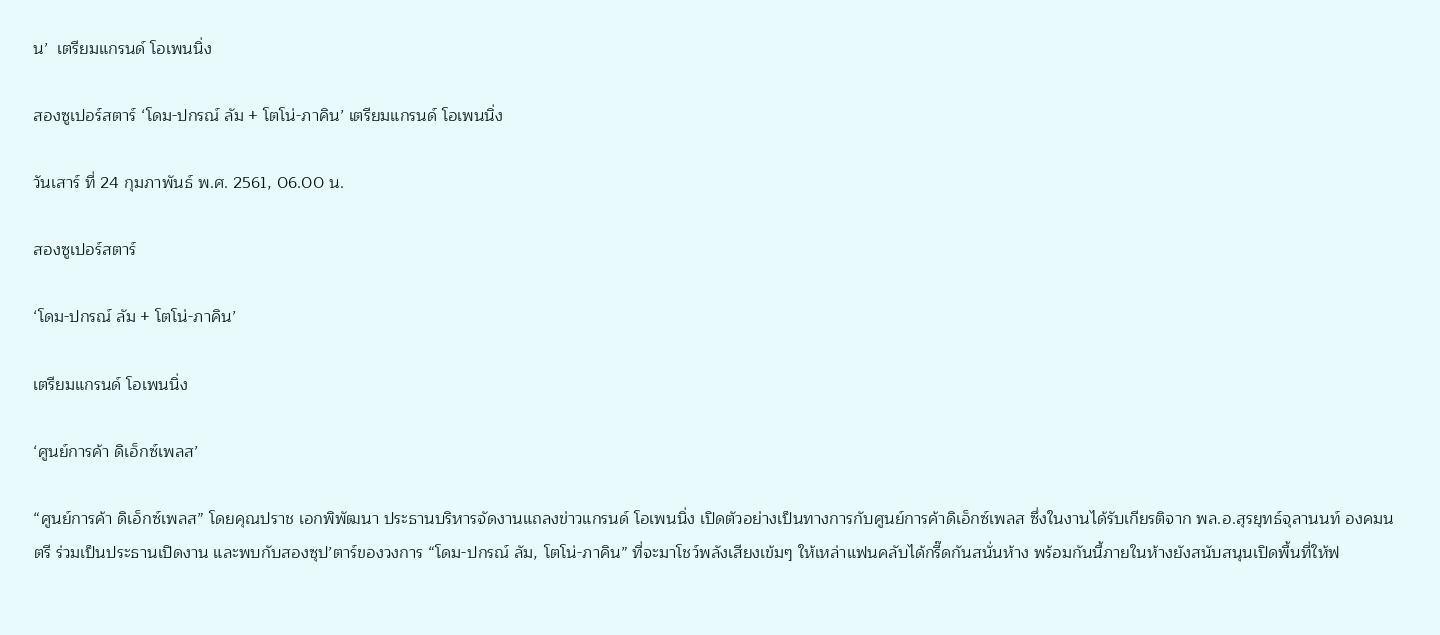น’  เตรียมแกรนด์ โอเพนนิ่ง

สองซูเปอร์สตาร์ ‘โดม-ปกรณ์ ลัม + โตโน่-ภาคิน’ เตรียมแกรนด์ โอเพนนิ่ง

วันเสาร์ ที่ 24 กุมภาพันธ์ พ.ศ. 2561, 06.00 น.

สองซูเปอร์สตาร์

‘โดม-ปกรณ์ ลัม + โตโน่-ภาคิน’

เตรียมแกรนด์ โอเพนนิ่ง

‘ศูนย์การค้า ดิเอ็กซ์เพลส’

“ศูนย์การค้า ดิเอ็กซ์เพลส” โดยคุณปราช เอกพิพัฒนา ประธานบริหารจัดงานแถลงข่าวแกรนด์ โอเพนนิ่ง เปิดตัวอย่างเป็นทางการกับศูนย์การค้าดิเอ็กซ์เพลส ซึ่งในงานได้รับเกียรติจาก พล.อ.สุรยุทธ์จุลานนท์ องคมนตรี ร่วมเป็นประธานเปิดงาน และพบกับสองซุป’ตาร์ของวงการ “โดม-ปกรณ์ ลัม, โตโน่-ภาคิน” ที่จะมาโชว์พลังเสียงเข้มๆ ให้เหล่าแฟนคลับได้กรี๊ดกันสนั่นห้าง พร้อมกันนี้ภายในห้างยังสนับสนุนเปิดพื้นที่ให้ฟ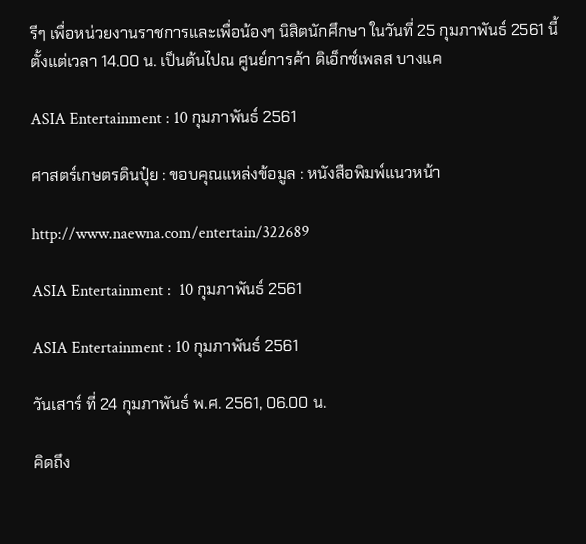รีๆ เพื่อหน่วยงานราชการและเพื่อน้องๆ นิสิตนักศึกษา ในวันที่ 25 กุมภาพันธ์ 2561 นี้ ตั้งแต่เวลา 14.00 น. เป็นต้นไปณ ศูนย์การค้า ดิเอ็กซ์เพลส บางแค

ASIA Entertainment : 10 กุมภาพันธ์ 2561

ศาสตร์เกษตรดินปุ๋ย : ขอบคุณแหล่งข้อมูล : หนังสือพิมพ์แนวหน้า

http://www.naewna.com/entertain/322689

ASIA Entertainment :  10 กุมภาพันธ์ 2561

ASIA Entertainment : 10 กุมภาพันธ์ 2561

วันเสาร์ ที่ 24 กุมภาพันธ์ พ.ศ. 2561, 06.00 น.

คิดถึง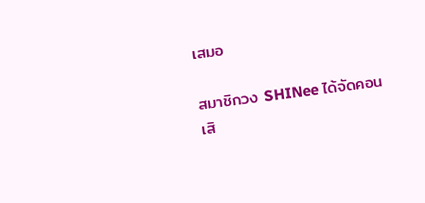เสมอ

สมาชิกวง SHINee ได้จัดคอนเสิ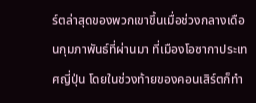ร์ตล่าสุดของพวกเขาขึ้นเมื่อช่วงกลางเดือนกุมภาพันธ์ที่ผ่านมา ที่เมืองโอซากาประเทศญี่ปุ่น โดยในช่วงท้ายของคอนเสิร์ตก็ทำ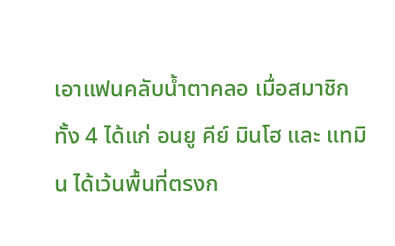เอาแฟนคลับน้ำตาคลอ เมื่อสมาชิกทั้ง 4 ได้แก่ อนยู คีย์ มินโฮ และ แทมิน ได้เว้นพื้นที่ตรงก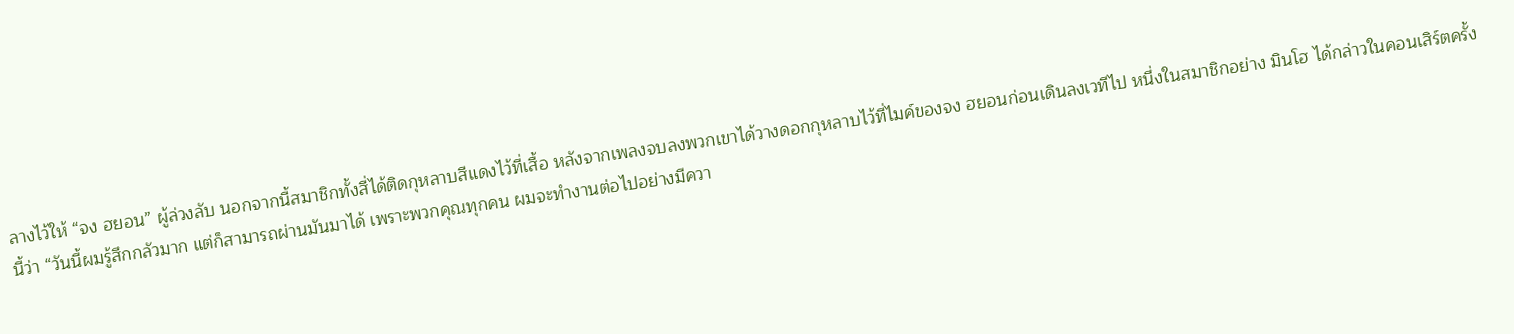ลางไว้ให้ “จง ฮยอน” ผู้ล่วงลับ นอกจากนี้สมาชิกทั้งสี่ได้ติดกุหลาบสีแดงไว้ที่เสื้อ หลังจากเพลงจบลงพวกเขาได้วางดอกกุหลาบไว้ที่ไมค์ของจง ฮยอนก่อนเดินลงเวทีไป หนึ่งในสมาชิกอย่าง มินโฮ ได้กล่าวในคอนเสิร์ตครั้งนี้ว่า “วันนี้ผมรู้สึกกลัวมาก แต่ก็สามารถผ่านมันมาได้ เพราะพวกคุณทุกคน ผมจะทำงานต่อไปอย่างมีควา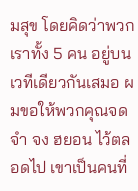มสุข โดยคิดว่าพวกเราทั้ง 5 คน อยู่บนเวทีเดียวกันเสมอ ผมขอให้พวกคุณจดจำ จง ฮยอน ไว้ตลอดไป เขาเป็นคนที่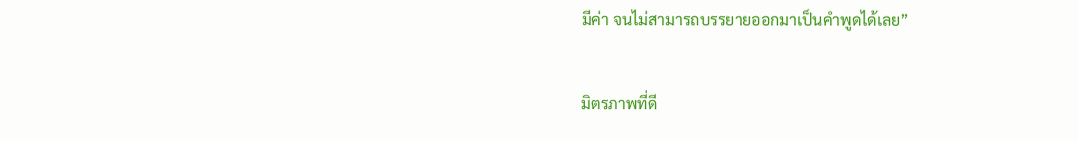มีค่า จนไม่สามารถบรรยายออกมาเป็นคำพูดได้เลย”

มิตรภาพที่ดี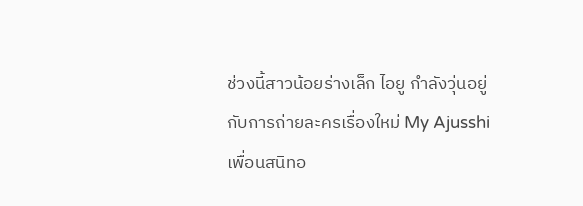ช่วงนี้สาวน้อยร่างเล็ก ไอยู กำลังวุ่นอยู่กับการถ่ายละครเรื่องใหม่ My Ajusshi เพื่อนสนิทอ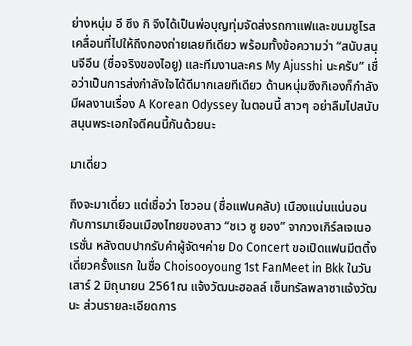ย่างหนุ่ม อี ซึง กิ จึงได้เป็นพ่อบุญทุ่มจัดส่งรถกาแฟและขนมชูโรสเคลื่อนที่ไปให้ถึงกองถ่ายเลยทีเดียว พร้อมทั้งข้อความว่า “สนับสนุนจีอึน (ชื่อจริงของไอยู) และทีมงานละคร My Ajusshi นะครับ” เชื่อว่าเป็นการส่งกำลังใจได้ดีมากเลยทีเดียว ด้านหนุ่มซึงกิเองก็กำลังมีผลงานเรื่อง A Korean Odyssey ในตอนนี้ สาวๆ อย่าลืมไปสนับสนุนพระเอกใจดีคนนี้กันด้วยนะ

มาเดี่ยว

ถึงจะมาเดี่ยว แต่เชื่อว่า โซวอน (ชื่อแฟนคลับ) เนืองแน่นแน่นอน กับการมาเยือนเมืองไทยของสาว “ชเว ซู ยอง” จากวงเกิร์ลเจเนอเรชั่น หลังตบปากรับคำผู้จัดฯค่าย Do Concert ขอเปิดแฟนมีตติ้งเดี่ยวครั้งแรก ในชื่อ Choisooyoung 1st FanMeet in Bkk ในวันเสาร์ 2 มิถุนายน 2561ณ แจ้งวัฒนะฮอลล์ เซ็นทรัลพลาซาแจ้งวัฒนะ ส่วนรายละเอียดการ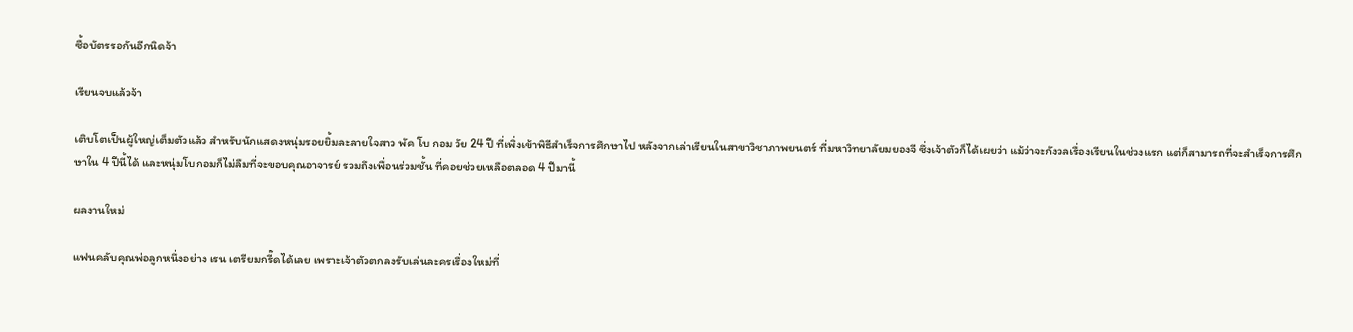ซื้อบัตรรอกันอีกนิดจ้า

เรียนจบแล้วจ้า

เติบโตเป็นผู้ใหญ่เต็มตัวแล้ว สำหรับนักแสดงหนุ่มรอยยิ้มละลายใจสาว พัค โบ กอม วัย 24 ปี ที่เพิ่งเข้าพิธีสำเร็จการศึกษาไป หลังจากเล่าเรียนในสาขาวิชาภาพยนตร์ ที่มหาวิทยาลัยมยองจี ซึ่งเจ้าตัวก็ได้เผยว่า แม้ว่าจะกังวลเรื่องเรียนในช่วงแรก แต่ก็สามารถที่จะสำเร็จการศึกษาใน 4 ปีนี้ได้ และหนุ่มโบกอมก็ไม่ลืมที่จะขอบคุณอาจารย์ รวมถึงเพื่อนร่วมชั้น ที่คอยช่วยเหลือตลอด 4 ปีมานี้

ผลงานใหม่

แฟนคลับคุณพ่อลูกหนึ่งอย่าง เรน เตรียมกรี๊ดได้เลย เพราะเจ้าตัวตกลงรับเล่นละครเรื่องใหม่ที่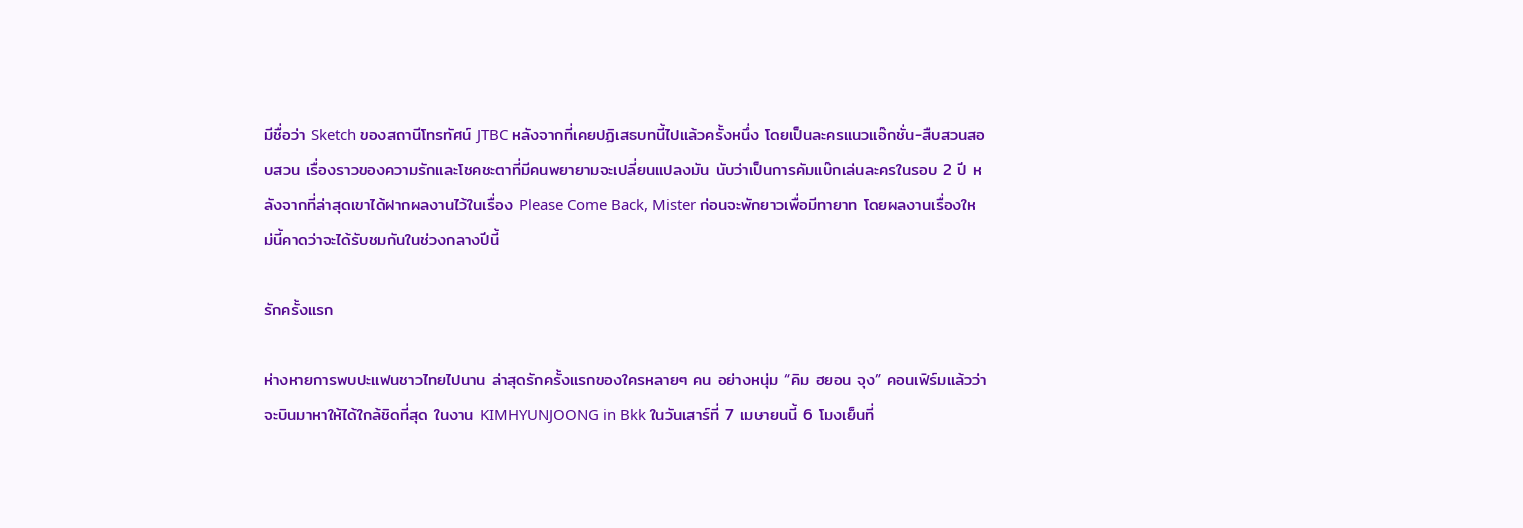มีชื่อว่า Sketch ของสถานีโทรทัศน์ JTBC หลังจากที่เคยปฏิเสธบทนี้ไปแล้วครั้งหนึ่ง โดยเป็นละครแนวแอ๊กชั่น-สืบสวนสอบสวน เรื่องราวของความรักและโชคชะตาที่มีคนพยายามจะเปลี่ยนแปลงมัน นับว่าเป็นการคัมแบ๊กเล่นละครในรอบ 2 ปี หลังจากที่ล่าสุดเขาได้ฝากผลงานไว้ในเรื่อง Please Come Back, Mister ก่อนจะพักยาวเพื่อมีทายาท โดยผลงานเรื่องใหม่นี้คาดว่าจะได้รับชมกันในช่วงกลางปีนี้

รักครั้งแรก

ห่างหายการพบปะแฟนชาวไทยไปนาน ล่าสุดรักครั้งแรกของใครหลายๆ คน อย่างหนุ่ม “คิม ฮยอน จุง” คอนเฟิร์มแล้วว่าจะบินมาหาให้ได้ใกล้ชิดที่สุด ในงาน KIMHYUNJOONG in Bkk ในวันเสาร์ที่ 7 เมษายนนี้ 6 โมงเย็นที่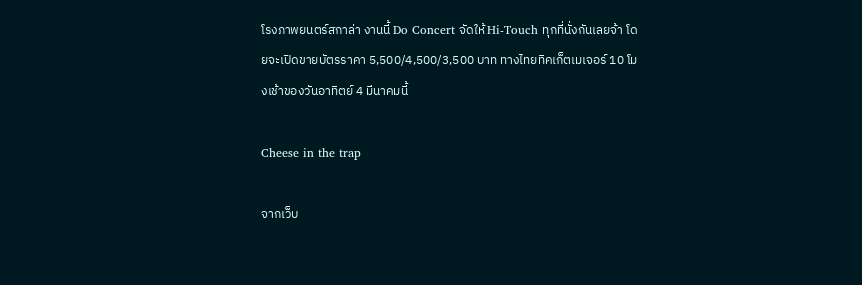โรงภาพยนตร์สกาล่า งานนี้ Do Concert จัดให้ Hi-Touch ทุกที่นั่งกันเลยจ้า โดยจะเปิดขายบัตรราคา 5,500/4,500/3,500 บาท ทางไทยทิคเก็ตเมเจอร์ 10 โมงเช้าของวันอาทิตย์ 4 มีนาคมนี้

Cheese in the trap

จากเว็บ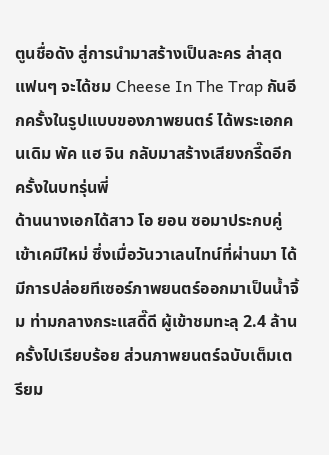ตูนชื่อดัง สู่การนำมาสร้างเป็นละคร ล่าสุดแฟนๆ จะได้ชม Cheese In The Trap กันอีกครั้งในรูปแบบของภาพยนตร์ ได้พระเอกคนเดิม พัค แฮ จิน กลับมาสร้างเสียงกรี๊ดอีกครั้งในบทรุ่นพี่
ด้านนางเอกได้สาว โอ ยอน ซอมาประกบคู่เข้าเคมีใหม่ ซึ่งเมื่อวันวาเลนไทน์ที่ผ่านมา ได้มีการปล่อยทีเซอร์ภาพยนตร์ออกมาเป็นน้ำจิ้ม ท่ามกลางกระแสดี๊ดี ผู้เข้าชมทะลุ 2.4 ล้านครั้งไปเรียบร้อย ส่วนภาพยนตร์ฉบับเต็มเตรียม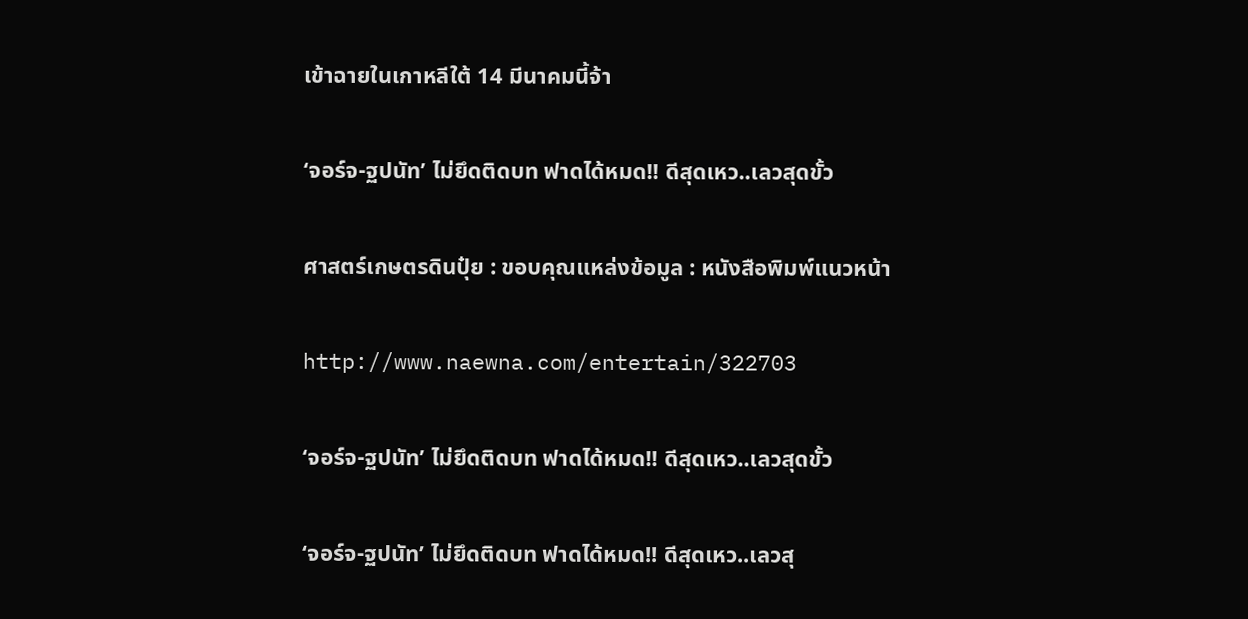เข้าฉายในเกาหลีใต้ 14 มีนาคมนี้จ้า

‘จอร์จ-ฐปนัท’ ไม่ยึดติดบท ฟาดได้หมด!! ดีสุดเหว..เลวสุดขั้ว

ศาสตร์เกษตรดินปุ๋ย : ขอบคุณแหล่งข้อมูล : หนังสือพิมพ์แนวหน้า

http://www.naewna.com/entertain/322703

‘จอร์จ-ฐปนัท’ ไม่ยึดติดบท ฟาดได้หมด!! ดีสุดเหว..เลวสุดขั้ว

‘จอร์จ-ฐปนัท’ ไม่ยึดติดบท ฟาดได้หมด!! ดีสุดเหว..เลวสุ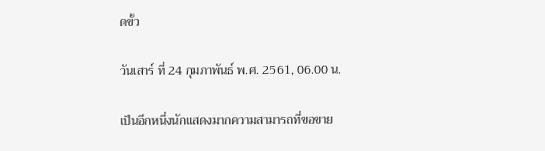ดขั้ว

วันเสาร์ ที่ 24 กุมภาพันธ์ พ.ศ. 2561, 06.00 น.

เป็นอีกหนึ่งนักแสดงมากความสามารถที่ขอขาย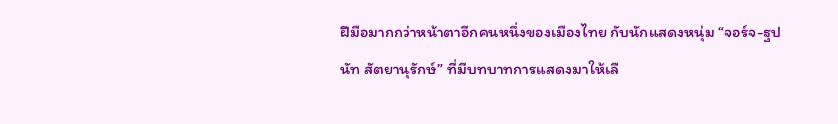ฝีมือมากกว่าหน้าตาอีกคนหนึ่งของเมืองไทย กับนักแสดงหนุ่ม “จอร์จ-ฐปนัท สัตยานุรักษ์” ที่มีบทบาทการแสดงมาให้เลื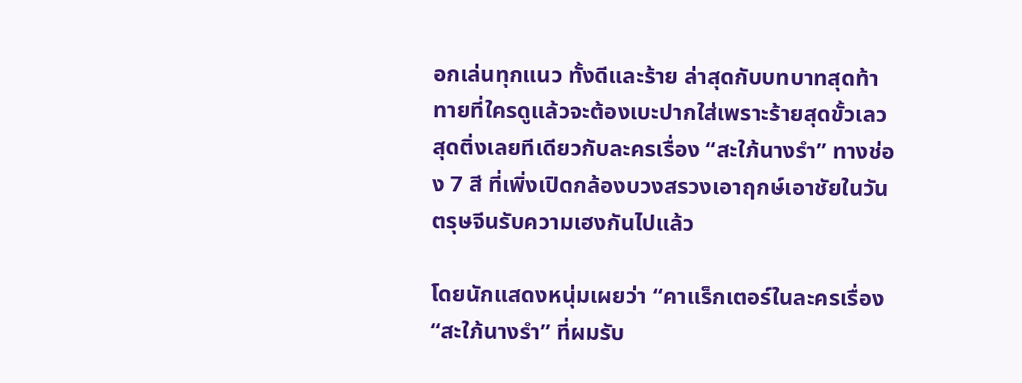อกเล่นทุกแนว ทั้งดีและร้าย ล่าสุดกับบทบาทสุดท้าทายที่ใครดูแล้วจะต้องเบะปากใส่เพราะร้ายสุดขั้วเลวสุดติ่งเลยทีเดียวกับละครเรื่อง “สะใภ้นางรำ” ทางช่อง 7 สี ที่เพิ่งเปิดกล้องบวงสรวงเอาฤกษ์เอาชัยในวันตรุษจีนรับความเฮงกันไปแล้ว

โดยนักแสดงหนุ่มเผยว่า “คาแร็กเตอร์ในละครเรื่อง “สะใภ้นางรำ” ที่ผมรับ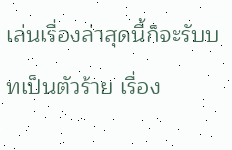เล่นเรื่องล่าสุดนี้ก็จะรับบทเป็นตัวร้าย เรื่อง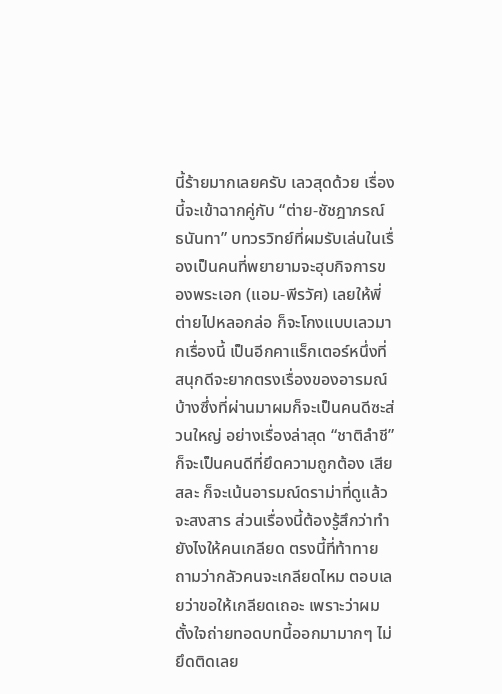นี้ร้ายมากเลยครับ เลวสุดด้วย เรื่องนี้จะเข้าฉากคู่กับ “ต่าย-ชัชฎาภรณ์ ธนันทา” บทวรวิทย์ที่ผมรับเล่นในเรื่องเป็นคนที่พยายามจะฮุบกิจการของพระเอก (แอม-พีรวัศ) เลยให้พี่ต่ายไปหลอกล่อ ก็จะโกงแบบเลวมากเรื่องนี้ เป็นอีกคาแร็กเตอร์หนึ่งที่สนุกดีจะยากตรงเรื่องของอารมณ์บ้างซึ่งที่ผ่านมาผมก็จะเป็นคนดีซะส่วนใหญ่ อย่างเรื่องล่าสุด “ชาติลำชี” ก็จะเป็นคนดีที่ยึดความถูกต้อง เสียสละ ก็จะเน้นอารมณ์ดราม่าที่ดูแล้วจะสงสาร ส่วนเรื่องนี้ต้องรู้สึกว่าทำยังไงให้คนเกลียด ตรงนี้ที่ท้าทาย ถามว่ากลัวคนจะเกลียดไหม ตอบเลยว่าขอให้เกลียดเถอะ เพราะว่าผมตั้งใจถ่ายทอดบทนี้ออกมามากๆ ไม่ยึดติดเลย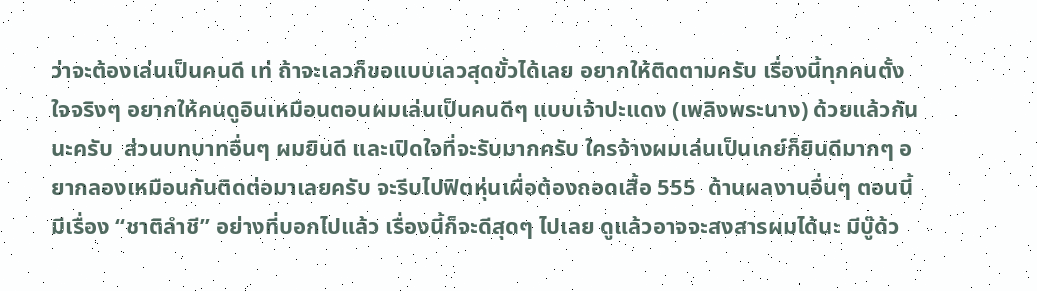ว่าจะต้องเล่นเป็นคนดี เท่ ถ้าจะเลวก็ขอแบบเลวสุดขั้วได้เลย อยากให้ติดตามครับ เรื่องนี้ทุกคนตั้งใจจริงๆ อยากให้คนดูอินเหมือนตอนผมเล่นเป็นคนดีๆ แบบเจ้าปะแดง (เพลิงพระนาง) ด้วยแล้วกันนะครับ  ส่วนบทบาทอื่นๆ ผมยินดี และเปิดใจที่จะรับมากครับ ใครจ้างผมเล่นเป็นเกย์ก็ยินดีมากๆ อยากลองเหมือนกันติดต่อมาเลยครับ จะรีบไปฟิตหุ่นเผื่อต้องถอดเสื้อ 555  ด้านผลงานอื่นๆ ตอนนี้มีเรื่อง “ชาติลำชี” อย่างที่บอกไปแล้ว เรื่องนี้ก็จะดีสุดๆ ไปเลย ดูแล้วอาจจะสงสารผมได้นะ มีบู๊ด้ว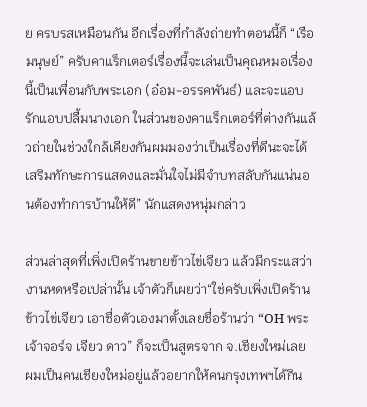ย ครบรสเหมือนกัน อีกเรื่องที่กำลังถ่ายทำตอนนี้ก็ “เรือมนุษย์” ครับคาแร็กเตอร์เรื่องนี้จะเล่นเป็นคุณหมอเรื่องนี้เป็นเพื่อนกับพระเอก (อ๋อม-อรรคพันธ์) และจะแอบรักแอบปลื้มนางเอก ในส่วนของคาแร็กเตอร์ที่ต่างกันแล้วถ่ายในช่วงใกล้เคียงกันผมมองว่าเป็นเรื่องที่ดีนะจะได้เสริมทักษะการแสดงและมั่นใจไม่มีจำบทสลับกันแน่นอนต้องทำการบ้านให้ดี” นักแสดงหนุ่มกล่าว

ส่วนล่าสุดที่เพิ่งเปิดร้านขายข้าวไข่เจียว แล้วมีกระแสว่างานหดหรือเปล่านั้น เจ้าตัวก็เผยว่า“ใช่ครับเพิ่งเปิดร้านข้าวไข่เจียว เอาชื่อตัวเองมาตั้งเลยชื่อร้านว่า “OH พระเจ้าจอร์จ เจียว ดาว” ก็จะเป็นสูตรจาก จ.เชียงใหม่เลย ผมเป็นคนเชียงใหม่อยู่แล้วอยากให้คนกรุงเทพฯได้กิน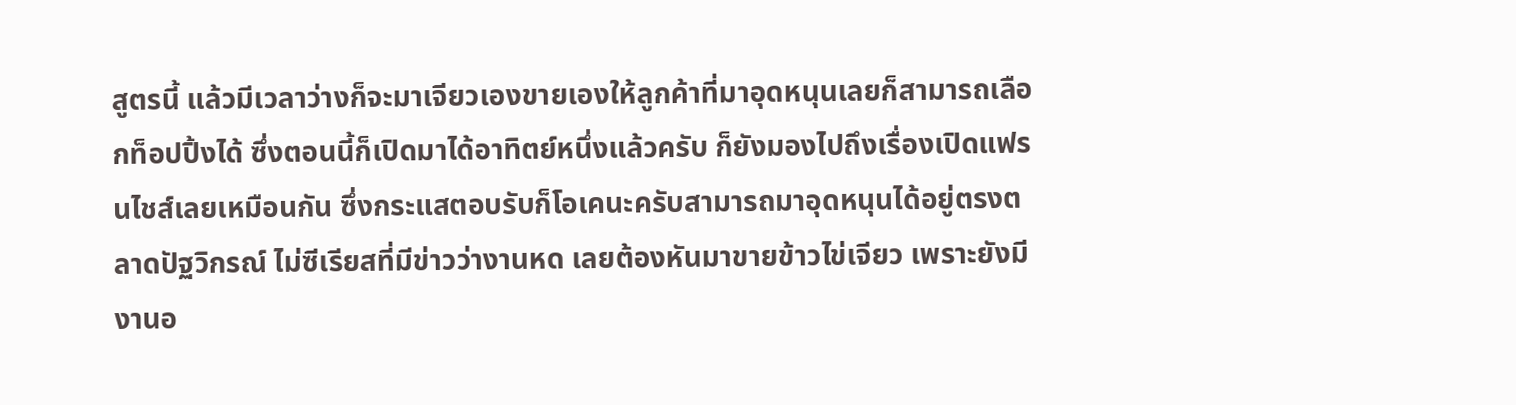สูตรนี้ แล้วมีเวลาว่างก็จะมาเจียวเองขายเองให้ลูกค้าที่มาอุดหนุนเลยก็สามารถเลือกท็อปปิ้งได้ ซึ่งตอนนี้ก็เปิดมาได้อาทิตย์หนึ่งแล้วครับ ก็ยังมองไปถึงเรื่องเปิดแฟรนไชส์เลยเหมือนกัน ซึ่งกระแสตอบรับก็โอเคนะครับสามารถมาอุดหนุนได้อยู่ตรงตลาดปัฐวิกรณ์ ไม่ซีเรียสที่มีข่าวว่างานหด เลยต้องหันมาขายข้าวไข่เจียว เพราะยังมีงานอ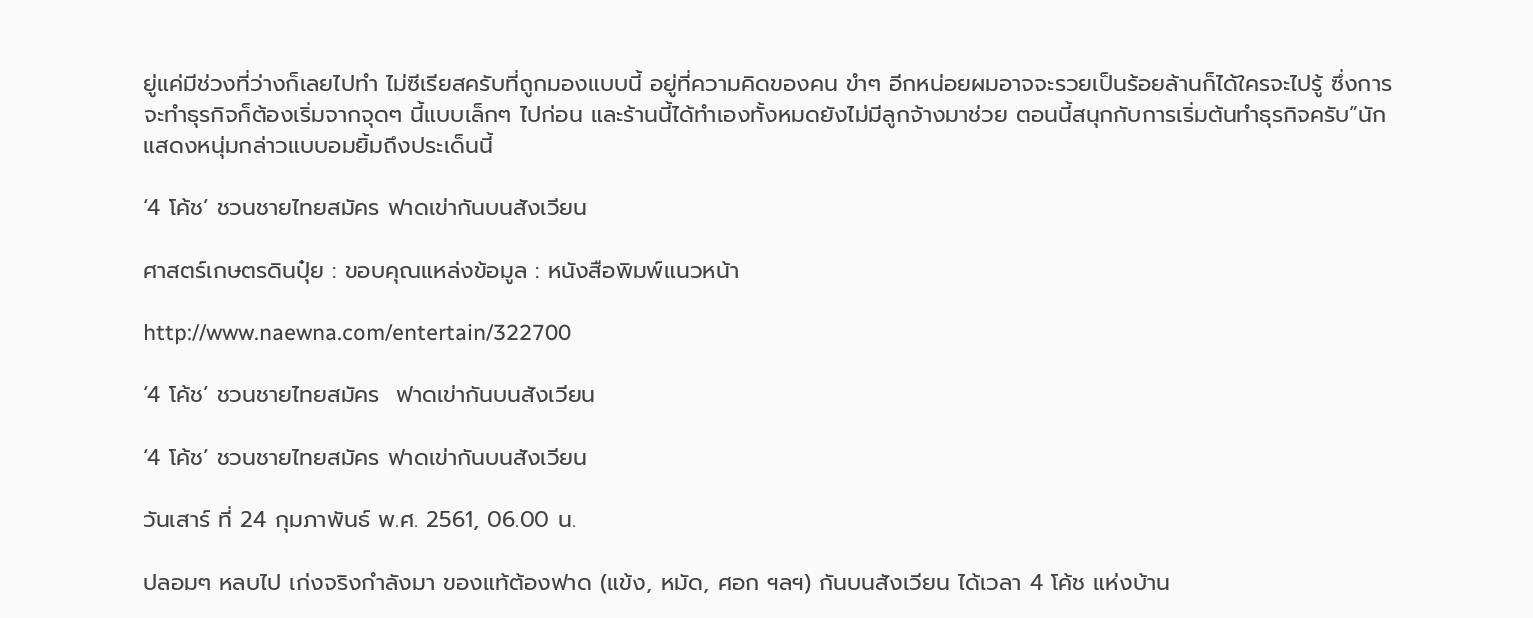ยู่แค่มีช่วงที่ว่างก็เลยไปทำ ไม่ซีเรียสครับที่ถูกมองแบบนี้ อยู่ที่ความคิดของคน ขำๆ อีกหน่อยผมอาจจะรวยเป็นร้อยล้านก็ได้ใครจะไปรู้ ซึ่งการจะทำธุรกิจก็ต้องเริ่มจากจุดๆ นี้แบบเล็กๆ ไปก่อน และร้านนี้ได้ทำเองทั้งหมดยังไม่มีลูกจ้างมาช่วย ตอนนี้สนุกกับการเริ่มต้นทำธุรกิจครับ”นักแสดงหนุ่มกล่าวแบบอมยิ้มถึงประเด็นนี้

‘4 โค้ช’ ชวนชายไทยสมัคร ฟาดเข่ากันบนสังเวียน

ศาสตร์เกษตรดินปุ๋ย : ขอบคุณแหล่งข้อมูล : หนังสือพิมพ์แนวหน้า

http://www.naewna.com/entertain/322700

‘4 โค้ช’ ชวนชายไทยสมัคร  ฟาดเข่ากันบนสังเวียน

‘4 โค้ช’ ชวนชายไทยสมัคร ฟาดเข่ากันบนสังเวียน

วันเสาร์ ที่ 24 กุมภาพันธ์ พ.ศ. 2561, 06.00 น.

ปลอมๆ หลบไป เก่งจริงกำลังมา ของแท้ต้องฟาด (แข้ง, หมัด, ศอก ฯลฯ) กันบนสังเวียน ได้เวลา 4 โค้ช แห่งบ้าน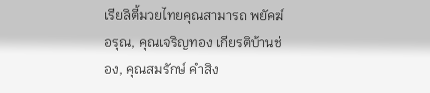เรียลิตี้มวยไทยคุณสามารถ พยัคฆ์อรุณ, คุณเจริญทอง เกียรติบ้านช่อง, คุณสมรักษ์ คำสิง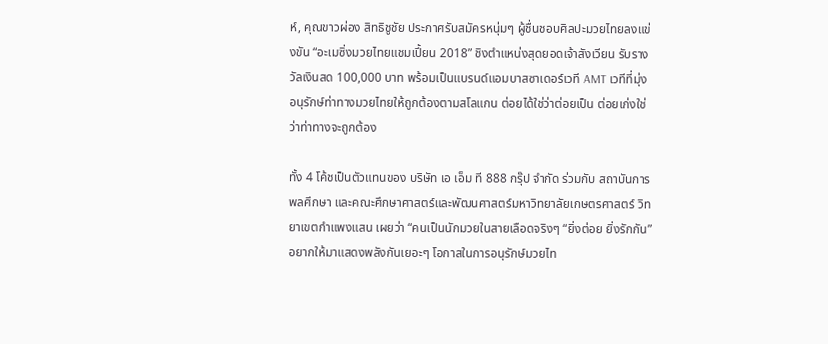ห์, คุณขาวผ่อง สิทธิชูชัย ประกาศรับสมัครหนุ่มๆ ผู้ชื่นชอบศิลปะมวยไทยลงแข่งขัน “อะเมซิ่งมวยไทยแชมเปี้ยน 2018” ชิงตำแหน่งสุดยอดเจ้าสังเวียน รับรางวัลเงินสด 100,000 บาท พร้อมเป็นแบรนด์แอมบาสซาเดอร์เวที AMT เวทีที่มุ่งอนุรักษ์ท่าทางมวยไทยให้ถูกต้องตามสโลแกน ต่อยได้ใช่ว่าต่อยเป็น ต่อยเก่งใช่ว่าท่าทางจะถูกต้อง

ทั้ง 4 โค้ชเป็นตัวแทนของ บริษัท เอ เอ็ม ที 888 กรุ๊ป จำกัด ร่วมกับ สถาบันการพลศึกษา และคณะศึกษาศาสตร์และพัฒนศาสตร์มหาวิทยาลัยเกษตรศาสตร์ วิทยาเขตกำแพงแสน เผยว่า “คนเป็นนักมวยในสายเลือดจริงๆ “ยิ่งต่อย ยิ่งรักกัน”อยากให้มาแสดงพลังกันเยอะๆ โอกาสในการอนุรักษ์มวยไท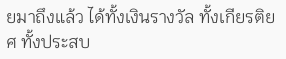ยมาถึงแล้ว ได้ทั้งเงินรางวัล ทั้งเกียรติยศ ทั้งประสบ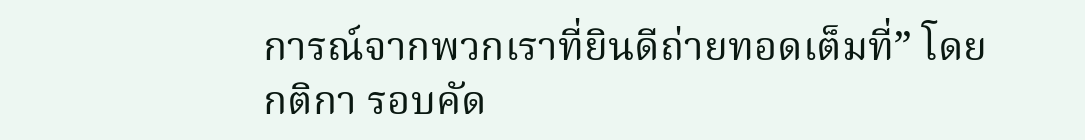การณ์จากพวกเราที่ยินดีถ่ายทอดเต็มที่” โดยกติกา รอบคัด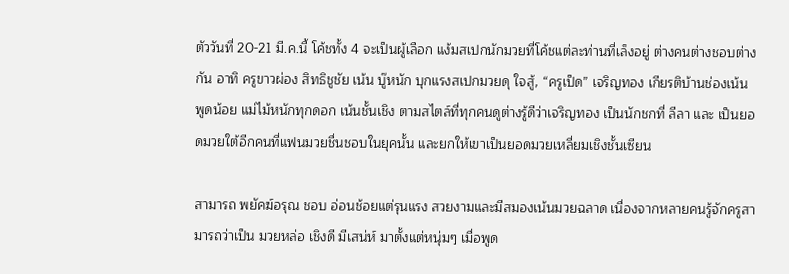ตัววันที่ 20-21 มี.ค.นี้ โค้ชทั้ง 4 จะเป็นผู้เลือก แง้มสเปกนักมวยที่โค้ชแต่ละท่านที่เล็งอยู่ ต่างคนต่างชอบต่างกัน อาทิ ครูขาวผ่อง สิทธิชูชัย เน้น บู๊หนัก บุกแรงสเปกมวยดุ ใจสู้, “ครูเป็ด” เจริญทอง เกียรติบ้านช่องเน้น พูดน้อย แม่ไม้หนักทุกดอก เน้นชั้นเชิง ตามสไตล์ที่ทุกคนดูต่างรู้ดีว่าเจริญทอง เป็นนักชกที่ ลีลา และ เป็นยอดมวยใต้อีกคนที่แฟนมวยชื่นชอบในยุคนั้น และยกให้เขาเป็นยอดมวยเหลี่ยมเชิงชั้นเซียน

สามารถ พยัคฆ์อรุณ ชอบ อ่อนช้อยแต่รุนแรง สวยงามและมีสมองเน้นมวยฉลาด เนื่องจากหลายคนรู้จักครูสามารถว่าเป็น มวยหล่อ เชิงดี มีเสน่ห์ มาตั้งแต่หนุ่มๆ เมื่อพูด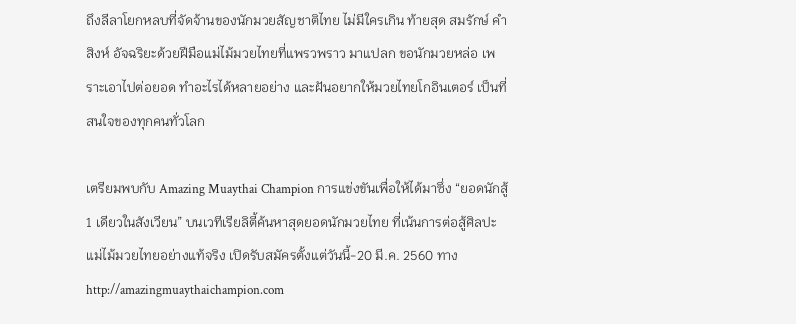ถึงลีลาโยกหลบที่จัดจ้านของนักมวยสัญชาติไทย ไม่มีใครเกิน ท้ายสุด สมรักษ์ คำสิงห์ อัจฉริยะด้วยฝีมือแม่ไม้มวยไทยที่แพรวพราว มาแปลก ขอนักมวยหล่อ เพราะเอาไปต่อยอด ทำอะไรได้หลายอย่าง และฝันอยากให้มวยไทยโกอินเตอร์ เป็นที่สนใจของทุกคนทั่วโลก

เตรียมพบกับ Amazing Muaythai Champion การแข่งขันเพื่อให้ได้มาซึ่ง “ยอดนักสู้ 1 เดียวในสังเวียน” บนเวทีเรียลิตี้ค้นหาสุดยอดนักมวยไทย ที่เน้นการต่อสู้ศิลปะแม่ไม้มวยไทยอย่างแท้จริง เปิดรับสมัครตั้งแต่วันนี้-20 มี.ค. 2560 ทางhttp://amazingmuaythaichampion.com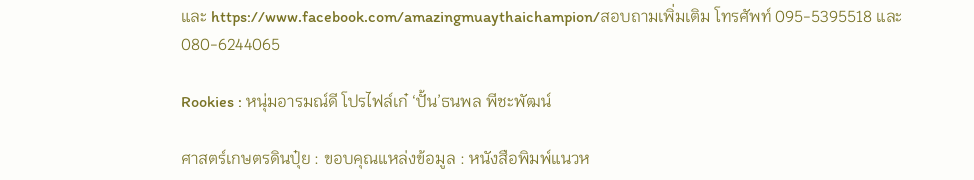และ https://www.facebook.com/amazingmuaythaichampion/สอบถามเพิ่มเติม โทรศัพท์ 095-5395518 และ 080-6244065

Rookies : หนุ่มอารมณ์ดี โปรไฟล์เก๋ ‘ปั้น’ธนพล พีชะพัฒน์

ศาสตร์เกษตรดินปุ๋ย : ขอบคุณแหล่งข้อมูล : หนังสือพิมพ์แนวห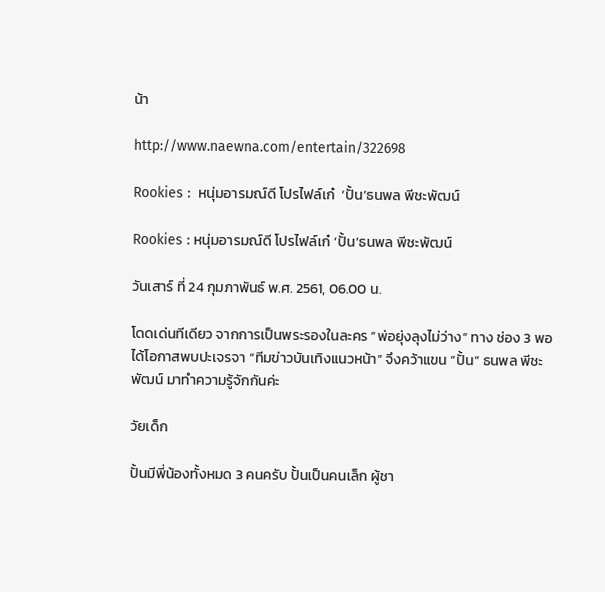น้า

http://www.naewna.com/entertain/322698

Rookies :  หนุ่มอารมณ์ดี โปรไฟล์เก๋  ‘ปั้น’ธนพล พีชะพัฒน์

Rookies : หนุ่มอารมณ์ดี โปรไฟล์เก๋ ‘ปั้น’ธนพล พีชะพัฒน์

วันเสาร์ ที่ 24 กุมภาพันธ์ พ.ศ. 2561, 06.00 น.

โดดเด่นทีเดียว จากการเป็นพระรองในละคร “พ่อยุ่งลุงไม่ว่าง” ทาง ช่อง 3 พอได้โอกาสพบปะเจรจา “ทีมข่าวบันเทิงแนวหน้า” จึงคว้าแขน “ปั้น” ธนพล พีชะพัฒน์ มาทำความรู้จักกันค่ะ

วัยเด็ก

ปั้นมีพี่น้องทั้งหมด 3 คนครับ ปั้นเป็นคนเล็ก ผู้ชา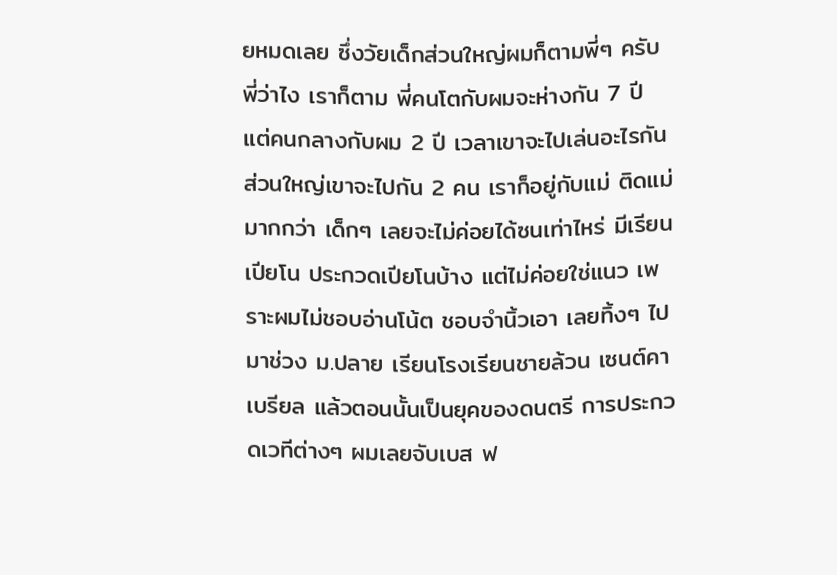ยหมดเลย ซึ่งวัยเด็กส่วนใหญ่ผมก็ตามพี่ๆ ครับ พี่ว่าไง เราก็ตาม พี่คนโตกับผมจะห่างกัน 7 ปี แต่คนกลางกับผม 2 ปี เวลาเขาจะไปเล่นอะไรกัน ส่วนใหญ่เขาจะไปกัน 2 คน เราก็อยู่กับแม่ ติดแม่มากกว่า เด็กๆ เลยจะไม่ค่อยได้ซนเท่าไหร่ มีเรียนเปียโน ประกวดเปียโนบ้าง แต่ไม่ค่อยใช่แนว เพราะผมไม่ชอบอ่านโน้ต ชอบจำนิ้วเอา เลยทิ้งๆ ไป มาช่วง ม.ปลาย เรียนโรงเรียนชายล้วน เซนต์คาเบรียล แล้วตอนนั้นเป็นยุคของดนตรี การประกวดเวทีต่างๆ ผมเลยจับเบส ฟ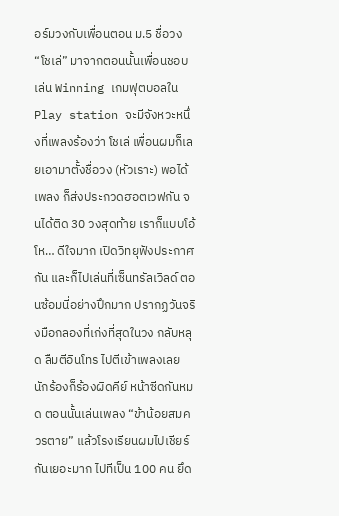อร์มวงกับเพื่อนตอน ม.5 ชื่อวง “โชเล่” มาจากตอนนั้นเพื่อนชอบเล่น Winning เกมฟุตบอลใน Play station จะมีจังหวะหนึ่งที่เพลงร้องว่า โชเล่ เพื่อนผมก็เลยเอามาตั้งชื่อวง (หัวเราะ) พอได้เพลง ก็ส่งประกวดฮอตเวฟกัน จนได้ติด 30 วงสุดท้าย เราก็แบบโอ้โห… ดีใจมาก เปิดวิทยุฟังประกาศกัน และก็ไปเล่นที่เซ็นทรัลเวิลด์ ตอนซ้อมนี่อย่างปึกมาก ปรากฏวันจริงมือกลองที่เก่งที่สุดในวง กลับหลุด ลืมตีอินโทร ไปตีเข้าเพลงเลย นักร้องก็ร้องผิดคีย์ หน้าซีดกันหมด ตอนนั้นเล่นเพลง “ข้าน้อยสมควรตาย” แล้วโรงเรียนผมไปเชียร์กันเยอะมาก ไปทีเป็น 100 คน ยึด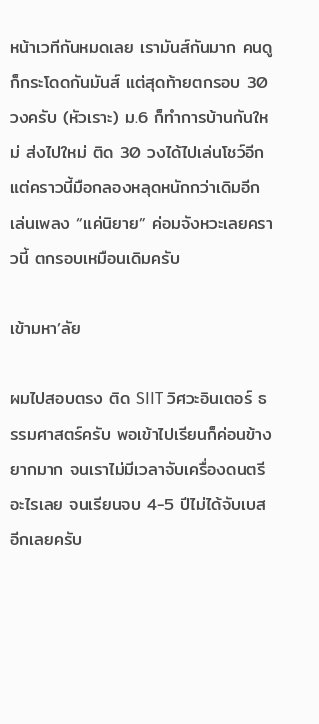หน้าเวทีกันหมดเลย เรามันส์กันมาก คนดูก็กระโดดกันมันส์ แต่สุดท้ายตกรอบ 30 วงครับ (หัวเราะ) ม.6 ก็ทำการบ้านกันใหม่ ส่งไปใหม่ ติด 30 วงได้ไปเล่นโชว์อีก แต่คราวนี้มือกลองหลุดหนักกว่าเดิมอีก เล่นเพลง “แค่นิยาย” ค่อมจังหวะเลยคราวนี้ ตกรอบเหมือนเดิมครับ

เข้ามหา’ลัย

ผมไปสอบตรง ติด SIIT วิศวะอินเตอร์ ธรรมศาสตร์ครับ พอเข้าไปเรียนก็ค่อนข้างยากมาก จนเราไม่มีเวลาจับเครื่องดนตรีอะไรเลย จนเรียนจบ 4-5 ปีไม่ได้จับเบสอีกเลยครับ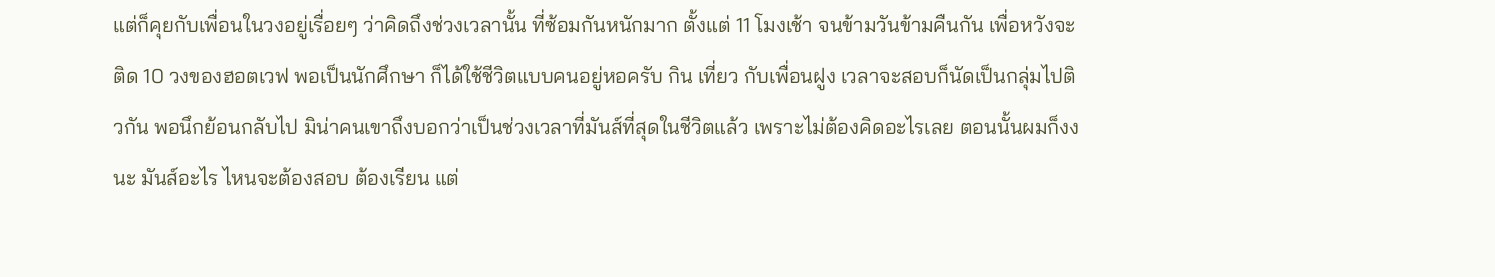แต่ก็คุยกับเพื่อนในวงอยู่เรื่อยๆ ว่าคิดถึงช่วงเวลานั้น ที่ซ้อมกันหนักมาก ตั้งแต่ 11 โมงเช้า จนข้ามวันข้ามคืนกัน เพื่อหวังจะติด 10 วงของฮอตเวฟ พอเป็นนักศึกษา ก็ได้ใช้ชีวิตแบบคนอยู่หอครับ กิน เที่ยว กับเพื่อนฝูง เวลาจะสอบก็นัดเป็นกลุ่มไปติวกัน พอนึกย้อนกลับไป มิน่าคนเขาถึงบอกว่าเป็นช่วงเวลาที่มันส์ที่สุดในชีวิตแล้ว เพราะไม่ต้องคิดอะไรเลย ตอนนั้นผมก็งงนะ มันส์อะไร ไหนจะต้องสอบ ต้องเรียน แต่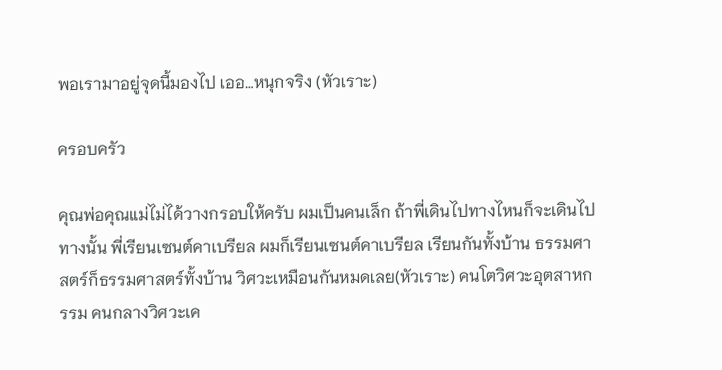พอเรามาอยู่จุดนี้มองไป เออ…หนุกจริง (หัวเราะ)

ครอบครัว

คุณพ่อคุณแม่ไม่ได้วางกรอบให้ครับ ผมเป็นคนเล็ก ถ้าพี่เดินไปทางไหนก็จะเดินไปทางนั้น พี่เรียนเซนต์คาเบรียล ผมก็เรียนเซนต์คาเบรียล เรียนกันทั้งบ้าน ธรรมศาสตร์ก็ธรรมศาสตร์ทั้งบ้าน วิศวะเหมือนกันหมดเลย(หัวเราะ) คนโตวิศวะอุตสาหกรรม คนกลางวิศวะเค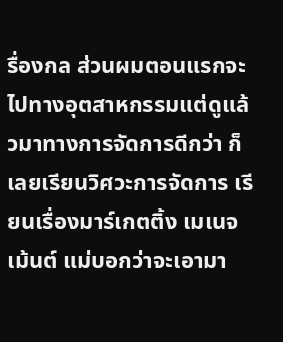รื่องกล ส่วนผมตอนแรกจะไปทางอุตสาหกรรมแต่ดูแล้วมาทางการจัดการดีกว่า ก็เลยเรียนวิศวะการจัดการ เรียนเรื่องมาร์เกตติ้ง เมเนจเม้นต์ แม่บอกว่าจะเอามา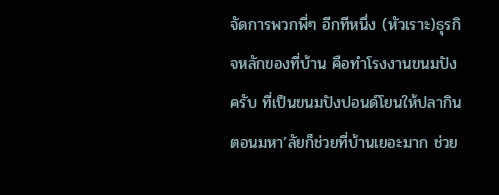จัดการพวกพี่ๆ อีกทีหนึ่ง (หัวเราะ)ธุรกิจหลักของที่บ้าน คือทำโรงงานขนมปังครับ ที่เป็นขนมปังปอนด์โยนให้ปลากิน ตอนมหา’ลัยก็ช่วยที่บ้านเยอะมาก ช่วย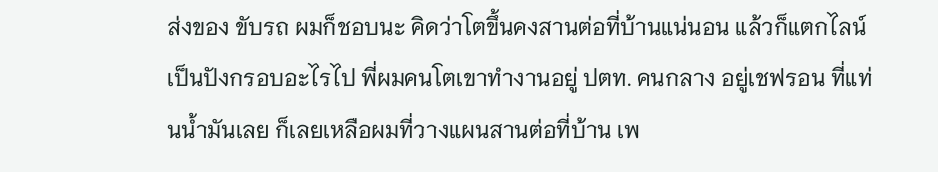ส่งของ ขับรถ ผมก็ชอบนะ คิดว่าโตขึ้นคงสานต่อที่บ้านแน่นอน แล้วก็แตกไลน์เป็นปังกรอบอะไรไป พี่ผมคนโตเขาทำงานอยู่ ปตท. คนกลาง อยู่เชฟรอน ที่แท่นน้ำมันเลย ก็เลยเหลือผมที่วางแผนสานต่อที่บ้าน เพ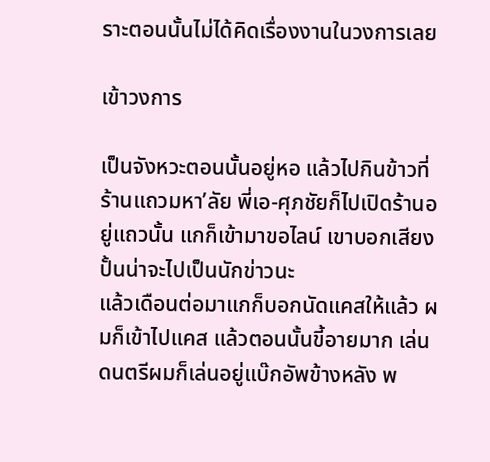ราะตอนนั้นไม่ได้คิดเรื่องงานในวงการเลย

เข้าวงการ

เป็นจังหวะตอนนั้นอยู่หอ แล้วไปกินข้าวที่ร้านแถวมหา’ลัย พี่เอ-ศุภชัยก็ไปเปิดร้านอยู่แถวนั้น แกก็เข้ามาขอไลน์ เขาบอกเสียงปั้นน่าจะไปเป็นนักข่าวนะ
แล้วเดือนต่อมาแกก็บอกนัดแคสให้แล้ว ผมก็เข้าไปแคส แล้วตอนนั้นขี้อายมาก เล่นดนตรีผมก็เล่นอยู่แบ๊กอัพข้างหลัง พ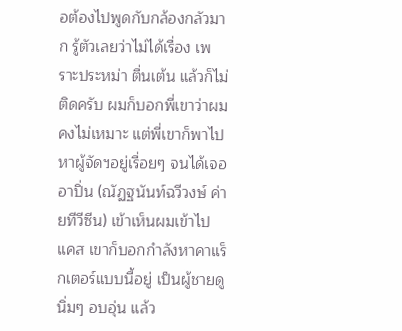อต้องไปพูดกับกล้องกลัวมาก รู้ตัวเลยว่าไม่ได้เรื่อง เพราะประหม่า ตื่นเต้น แล้วก็ไม่ติดครับ ผมก็บอกพี่เขาว่าผมคงไม่เหมาะ แต่พี่เขาก็พาไปหาผู้จัดฯอยู่เรื่อยๆ จนได้เจอ อาปิ่น (ณัฏฐนันท์ฉวีวงษ์ ค่ายทีวีซีน) เข้าเห็นผมเข้าไปแคส เขาก็บอกกำลังหาคาแร็กเตอร์แบบนี้อยู่ เป็นผู้ชายดูนิ่มๆ อบอุ่น แล้ว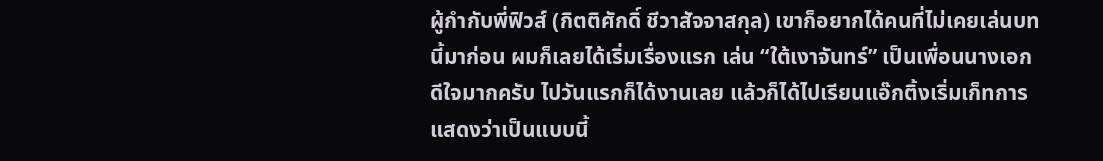ผู้กำกับพี่ฟิวส์ (กิตติศักดิ์ ชีวาสัจจาสกุล) เขาก็อยากได้คนที่ไม่เคยเล่นบทนี้มาก่อน ผมก็เลยได้เริ่มเรื่องแรก เล่น “ใต้เงาจันทร์” เป็นเพื่อนนางเอก ดีใจมากครับ ไปวันแรกก็ได้งานเลย แล้วก็ได้ไปเรียนแอ๊กติ้งเริ่มเก็ทการแสดงว่าเป็นแบบนี้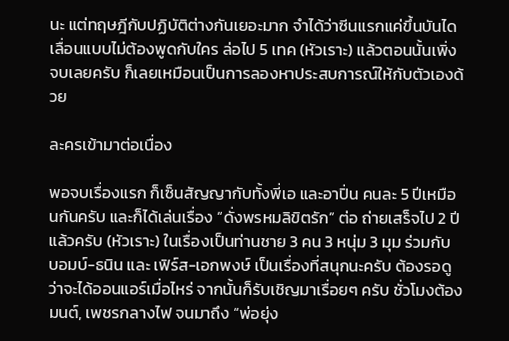นะ แต่ทฤษฎีกับปฏิบัติต่างกันเยอะมาก จำได้ว่าซีนแรกแค่ขึ้นบันไดเลื่อนแบบไม่ต้องพูดกับใคร ล่อไป 5 เทค (หัวเราะ) แล้วตอนนั้นเพิ่งจบเลยครับ ก็เลยเหมือนเป็นการลองหาประสบการณ์ให้กับตัวเองด้วย

ละครเข้ามาต่อเนื่อง

พอจบเรื่องแรก ก็เซ็นสัญญากับทั้งพี่เอ และอาปิ่น คนละ 5 ปีเหมือนกันครับ และก็ได้เล่นเรื่อง “ดั่งพรหมลิขิตรัก” ต่อ ถ่ายเสร็จไป 2 ปีแล้วครับ (หัวเราะ) ในเรื่องเป็นท่านชาย 3 คน 3 หนุ่ม 3 มุม ร่วมกับ บอมบ์-ธนิน และ เฟิร์ส-เอกพงษ์ เป็นเรื่องที่สนุกนะครับ ต้องรอดูว่าจะได้ออนแอร์เมื่อไหร่ จากนั้นก็รับเชิญมาเรื่อยๆ ครับ ชั่วโมงต้องมนต์, เพชรกลางไฟ จนมาถึง “พ่อยุ่ง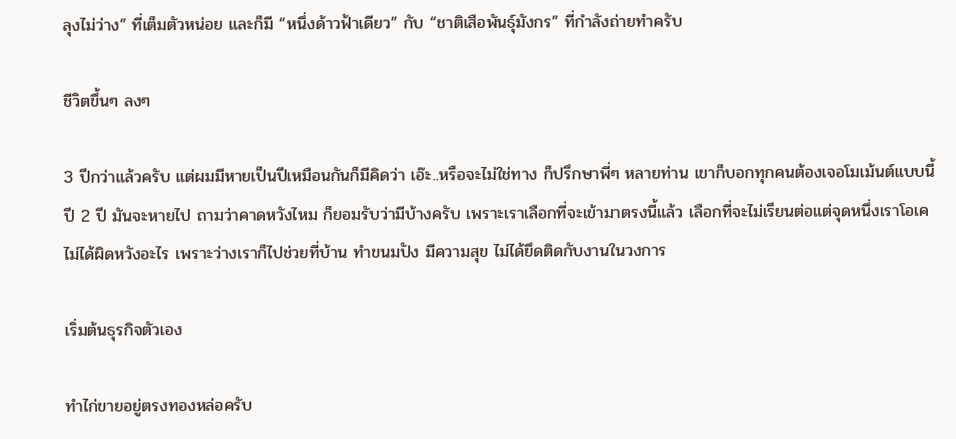ลุงไม่ว่าง” ที่เต็มตัวหน่อย และก็มี “หนึ่งด้าวฟ้าเดียว” กับ “ชาติเสือพันธุ์มังกร” ที่กำลังถ่ายทำครับ

ชีวิตขึ้นๆ ลงๆ

3 ปีกว่าแล้วครับ แต่ผมมีหายเป็นปีเหมือนกันก็มีคิดว่า เอ๊ะ..หรือจะไม่ใช่ทาง ก็ปรึกษาพี่ๆ หลายท่าน เขาก็บอกทุกคนต้องเจอโมเม้นต์แบบนี้ ปี 2 ปี มันจะหายไป ถามว่าคาดหวังไหม ก็ยอมรับว่ามีบ้างครับ เพราะเราเลือกที่จะเข้ามาตรงนี้แล้ว เลือกที่จะไม่เรียนต่อแต่จุดหนึ่งเราโอเค ไม่ได้ผิดหวังอะไร เพราะว่างเราก็ไปช่วยที่บ้าน ทำขนมปัง มีความสุข ไม่ได้ยึดติดกับงานในวงการ

เริ่มต้นธุรกิจตัวเอง

ทำไก่ขายอยู่ตรงทองหล่อครับ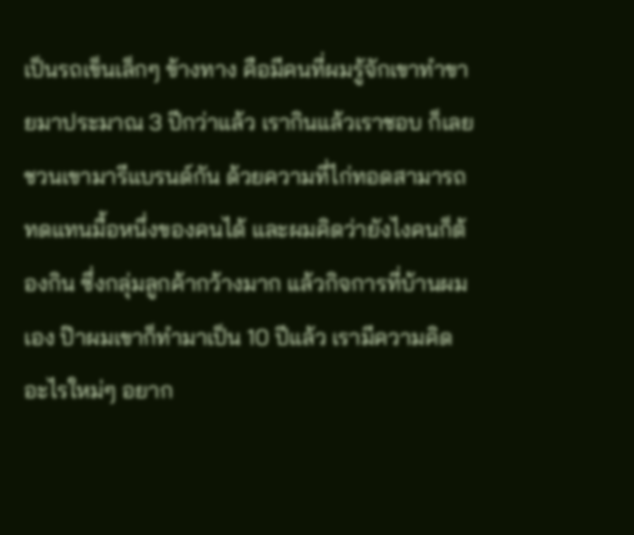เป็นรถเข็นเล็กๆ ข้างทาง คือมีคนที่ผมรู้จักเขาทำขายมาประมาณ 3 ปีกว่าแล้ว เรากินแล้วเราชอบ ก็เลยชวนเขามารีแบรนด์กัน ด้วยความที่ไก่ทอดสามารถทดแทนมื้อหนึ่งของคนได้ และผมคิดว่ายังไงคนก็ต้องกิน ซึ่งกลุ่มลูกค้ากว้างมาก แล้วกิจการที่บ้านผมเอง ป๊าผมเขาก็ทำมาเป็น 10 ปีแล้ว เรามีความคิดอะไรใหม่ๆ อยาก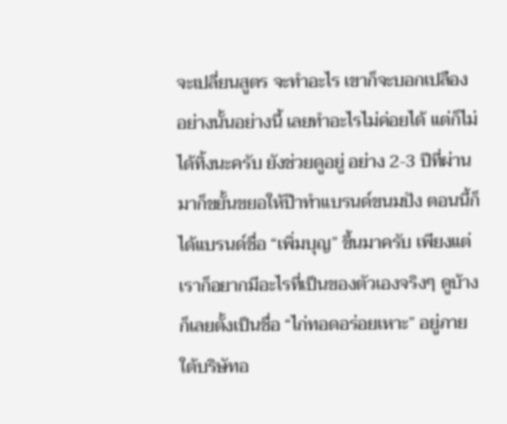จะเปลี่ยนสูตร จะทำอะไร เขาก็จะบอกเปลือง อย่างนั้นอย่างนี้ เลยทำอะไรไม่ค่อยได้ แต่ก็ไม่ได้ทิ้งนะครับ ยังช่วยดูอยู่ อย่าง 2-3 ปีที่ผ่านมาก็ขยั้นขยอให้ป๊าทำแบรนด์ขนมปัง ตอนนี้ก็ได้แบรนด์ชื่อ “เพิ่มบุญ” ขึ้นมาครับ เพียงแต่เราก็อยากมีอะไรที่เป็นของตัวเองจริงๆ ดูบ้าง ก็เลยตั้งเป็นชื่อ “ไก่ทอดอร่อยเหาะ” อยู่ภายใต้บริษัทอ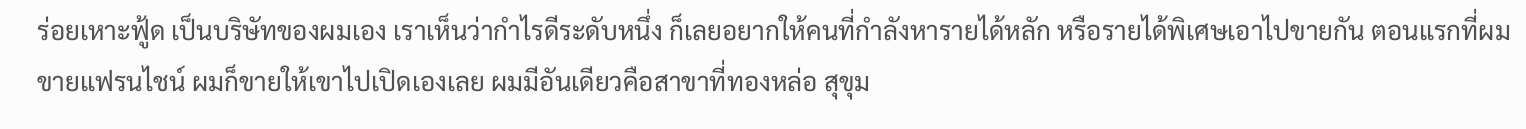ร่อยเหาะฟู้ด เป็นบริษัทของผมเอง เราเห็นว่ากำไรดีระดับหนึ่ง ก็เลยอยากให้คนที่กำลังหารายได้หลัก หรือรายได้พิเศษเอาไปขายกัน ตอนแรกที่ผมขายแฟรนไชน์ ผมก็ขายให้เขาไปเปิดเองเลย ผมมีอันเดียวคือสาขาที่ทองหล่อ สุขุม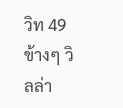วิท 49 ข้างๆ วิลล่า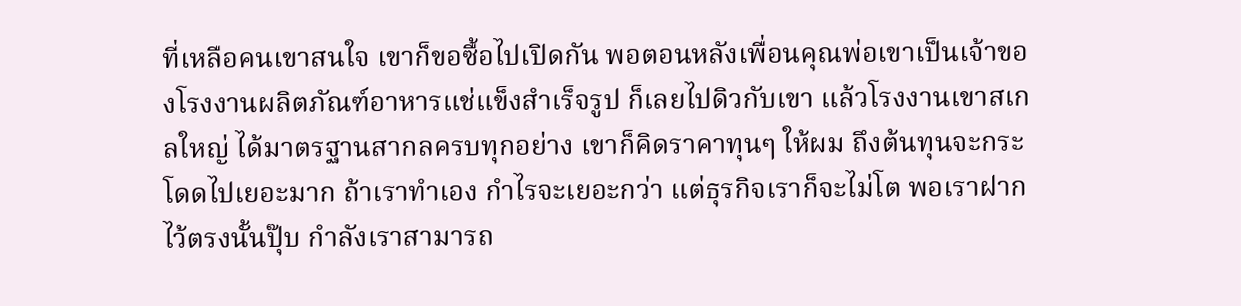ที่เหลือคนเขาสนใจ เขาก็ขอซื้อไปเปิดกัน พอตอนหลังเพื่อนคุณพ่อเขาเป็นเจ้าของโรงงานผลิตภัณฑ์อาหารแช่แข็งสำเร็จรูป ก็เลยไปดิวกับเขา แล้วโรงงานเขาสเกลใหญ่ ได้มาตรฐานสากลครบทุกอย่าง เขาก็คิดราคาทุนๆ ให้ผม ถึงต้นทุนจะกระโดดไปเยอะมาก ถ้าเราทำเอง กำไรจะเยอะกว่า แต่ธุรกิจเราก็จะไม่โต พอเราฝากไว้ตรงนั้นปุ๊บ กำลังเราสามารถ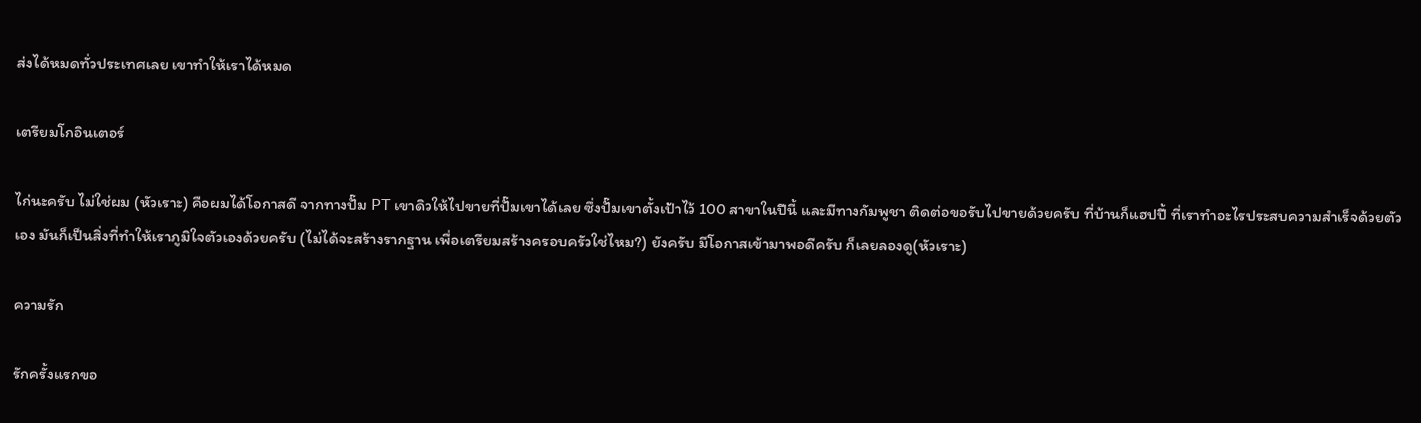ส่งได้หมดทั่วประเทศเลย เขาทำให้เราได้หมด

เตรียมโกอินเตอร์

ไก่นะครับ ไม่ใช่ผม (หัวเราะ) คือผมได้โอกาสดี จากทางปั๊ม PT เขาดิวให้ไปขายที่ปั๊มเขาได้เลย ซึ่งปั๊มเขาตั้งเป้าไว้ 100 สาขาในปีนี้ และมีทางกัมพูชา ติดต่อขอรับไปขายด้วยครับ ที่บ้านก็แฮปปี้ ที่เราทำอะไรประสบความสำเร็จด้วยตัวเอง มันก็เป็นสิ่งที่ทำให้เราภูมิใจตัวเองด้วยครับ (ไม่ได้จะสร้างรากฐาน เพื่อเตรียมสร้างครอบครัวใช่ไหม?) ยังครับ มีโอกาสเข้ามาพอดีครับ ก็เลยลองดู(หัวเราะ)

ความรัก

รักครั้งแรกขอ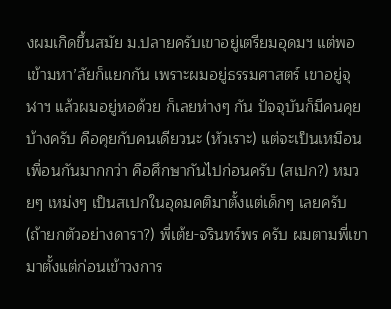งผมเกิดขึ้นสมัย ม.ปลายครับเขาอยู่เตรียมอุดมฯ แต่พอเข้ามหา’ลัยก็แยกกัน เพราะผมอยู่ธรรมศาสตร์ เขาอยู่จุฬาฯ แล้วผมอยู่หอด้วย ก็เลยห่างๆ กัน ปัจจุบันก็มีคนคุยบ้างครับ คือคุยกับคนเดียวนะ (หัวเราะ) แต่จะเป็นเหมือนเพื่อนกันมากกว่า คือศึกษากันไปก่อนครับ (สเปก?) หมวยๆ เหม่งๆ เป็นสเปกในอุดมคติมาตั้งแต่เด็กๆ เลยครับ (ถ้ายกตัวอย่างดารา?) พี่เต้ย-จรินทร์พร ครับ ผมตามพี่เขามาตั้งแต่ก่อนเข้าวงการ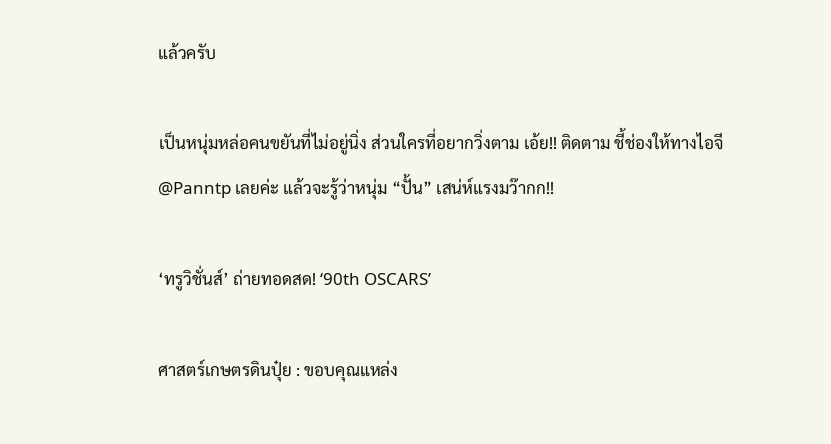แล้วครับ

เป็นหนุ่มหล่อคนขยันที่ไม่อยู่นิ่ง ส่วนใครที่อยากวิ่งตาม เอ้ย!! ติดตาม ชี้ช่องให้ทางไอจี @Panntp เลยค่ะ แล้วจะรู้ว่าหนุ่ม “ปั้น” เสน่ห์แรงมว๊ากก!!

‘ทรูวิชั่นส์’ ถ่ายทอดสด! ‘90th OSCARS’

ศาสตร์เกษตรดินปุ๋ย : ขอบคุณแหล่ง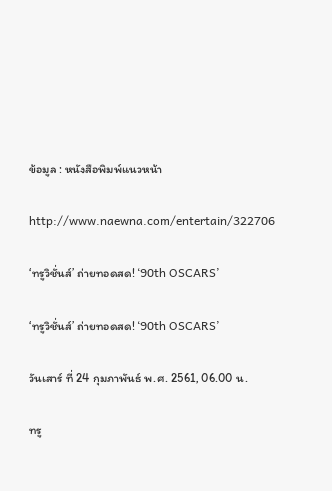ข้อมูล : หนังสือพิมพ์แนวหน้า

http://www.naewna.com/entertain/322706

‘ทรูวิชั่นส์’ ถ่ายทอดสด! ‘90th OSCARS’

‘ทรูวิชั่นส์’ ถ่ายทอดสด! ‘90th OSCARS’

วันเสาร์ ที่ 24 กุมภาพันธ์ พ.ศ. 2561, 06.00 น.

ทรู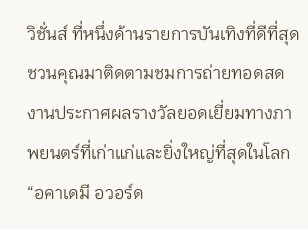วิชั่นส์ ที่หนึ่งด้านรายการบันเทิงที่ดีที่สุด ชวนคุณมาติดตามชมการถ่ายทอดสด งานประกาศผลรางวัลยอดเยี่ยมทางภาพยนตร์ที่เก่าแก่และยิ่งใหญ่ที่สุดในโลก “อคาเดมี อวอร์ด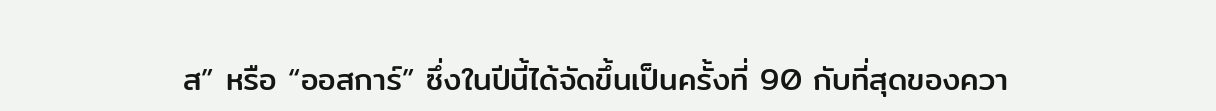ส” หรือ “ออสการ์” ซึ่งในปีนี้ได้จัดขึ้นเป็นครั้งที่ 90 กับที่สุดของควา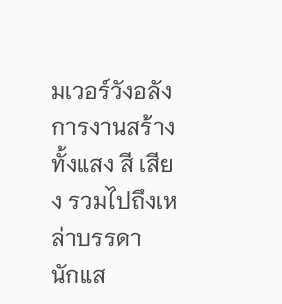มเวอร์วังอลังการงานสร้าง ทั้งแสง สี เสียง รวมไปถึงเหล่าบรรดา
นักแส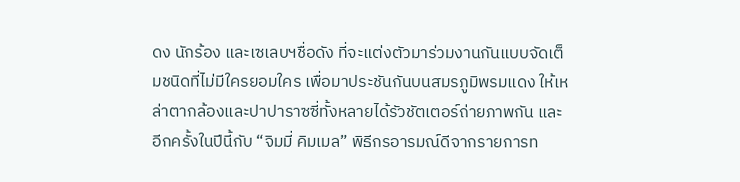ดง นักร้อง และเซเลบฯชื่อดัง ที่จะแต่งตัวมาร่วมงานกันแบบจัดเต็มชนิดที่ไม่มีใครยอมใคร เพื่อมาประชันกันบนสมรภูมิพรมแดง ให้เหล่าตากล้องและปาปาราซซี่ทั้งหลายได้รัวชัตเตอร์ถ่ายภาพกัน และอีกครั้งในปีนี้กับ “จิมมี่ คิมเมล” พิธีกรอารมณ์ดีจากรายการท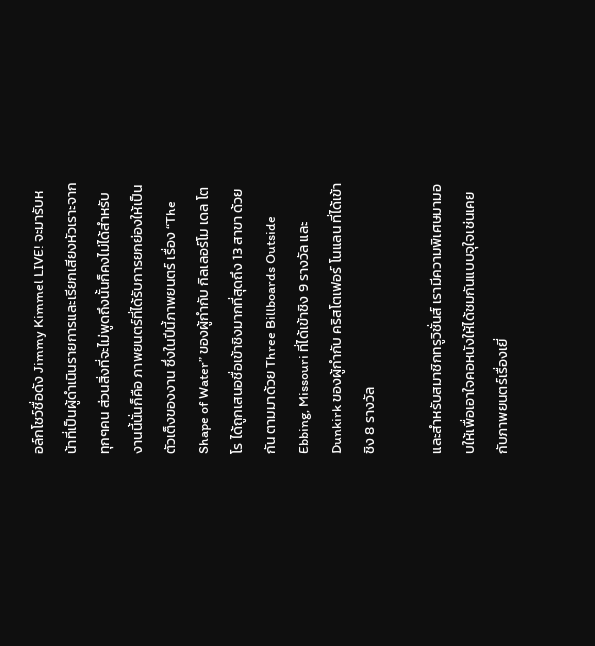อล์กโชว์ชื่อดัง Jimmy Kimmel LIVE! จะมารับหน้าที่เป็นผู้ดำเนินรายการและเรียกเสียงหัวเราะจากทุกๆคน ส่วนสิ่งที่จะไม่พูดถึงนั้นก็คงไม่ได้สำหรับงานนี้นั่นก็คือ ภาพยนตร์ที่ได้รับการยกย่องให้เป็นตัวเต็งของงาน ซึ่งในปีนี้ภาพยนตร์ เรื่อง “The Shape of Water” ของผู้กำกับ กิลเลอร์โม เดล โตโร ได้ถูกเสนอชื่อเข้าชิงมากที่สุดถึง 13 สาขา ด้วยกัน ตามมาด้วย Three Billboards Outside Ebbing, Missouri ที่ได้เข้าชิง 9 รางวัล และ Dunkirk ของผู้กำกับ คริสโตเฟอร์ โนแลน ที่ได้เข้าชิง 8 รางวัล

และสำหรับสมาชิกทรูวิชั่นส์ เรามีความพิเศษมามอบให้เพื่อเอาใจคอหนังให้ได้ชมกันแบบจุใจเช่นเคย กับภาพยนตร์เรื่องเยี่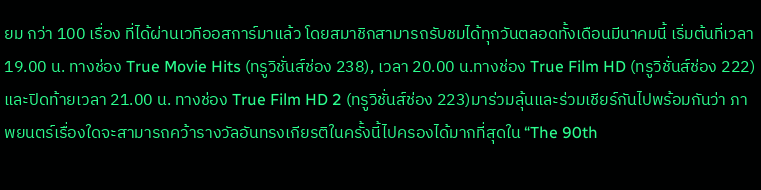ยม กว่า 100 เรื่อง ที่ได้ผ่านเวทีออสการ์มาแล้ว โดยสมาชิกสามารถรับชมได้ทุกวันตลอดทั้งเดือนมีนาคมนี้ เริ่มต้นที่เวลา 19.00 น. ทางช่อง True Movie Hits (ทรูวิชั่นส์ช่อง 238), เวลา 20.00 น.ทางช่อง True Film HD (ทรูวิชั่นส์ช่อง 222) และปิดท้ายเวลา 21.00 น. ทางช่อง True Film HD 2 (ทรูวิชั่นส์ช่อง 223)มาร่วมลุ้นและร่วมเชียร์กันไปพร้อมกันว่า ภาพยนตร์เรื่องใดจะสามารถคว้ารางวัลอันทรงเกียรติในครั้งนี้ไปครองได้มากที่สุดใน “The 90th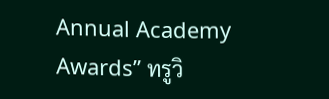Annual Academy Awards” ทรูวิ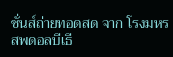ชั่นส์ถ่ายทอดสด จาก โรงมหรสพดอลบีเธี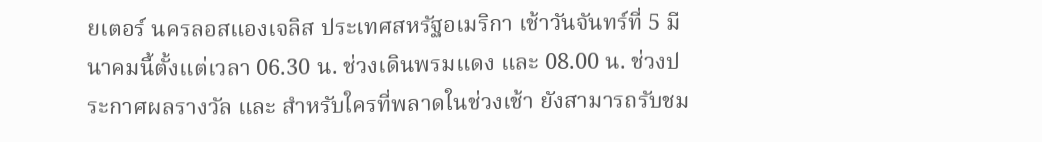ยเตอร์ นครลอสแองเจลิส ประเทศสหรัฐอเมริกา เช้าวันจันทร์ที่ 5 มีนาคมนี้ตั้งแต่เวลา 06.30 น. ช่วงเดินพรมแดง และ 08.00 น. ช่วงประกาศผลรางวัล และ สำหรับใครที่พลาดในช่วงเช้า ยังสามารถรับชม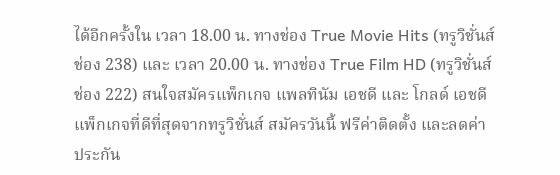ได้อีกครั้งใน เวลา 18.00 น. ทางช่อง True Movie Hits (ทรูวิชั่นส์ช่อง 238) และ เวลา 20.00 น. ทางช่อง True Film HD (ทรูวิชั่นส์ช่อง 222) สนใจสมัครแพ็กเกจ แพลทินัม เอชดี และ โกลด์ เอชดีแพ็กเกจที่ดีที่สุดจากทรูวิชั่นส์ สมัครวันนี้ ฟรีค่าติดตั้ง และลดค่าประกัน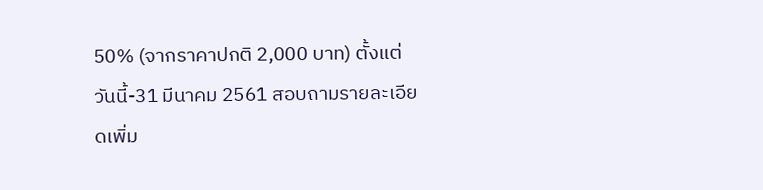50% (จากราคาปกติ 2,000 บาท) ตั้งแต่วันนี้-31 มีนาคม 2561 สอบถามรายละเอียดเพิ่ม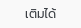เติมได้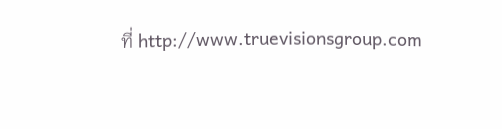ที่ http://www.truevisionsgroup.com